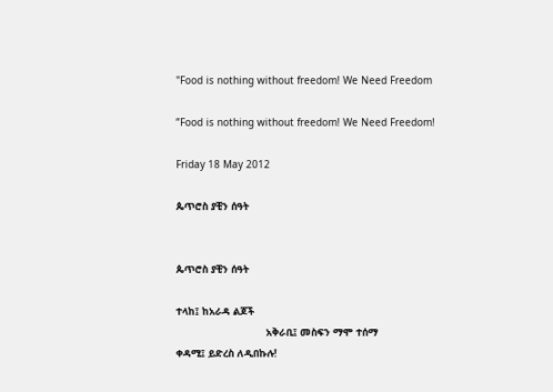"Food is nothing without freedom! We Need Freedom

”Food is nothing without freedom! We Need Freedom!

Friday 18 May 2012

ጴጥሮስ ያቺን ሰዓት


ጴጥሮስ ያቺን ሰዓት

ተላከ፤ ከአራዳ ልጆች
                              አቅራቢ፤ መስፍን ማሞ ተሰማ
ቀዳሚ፤ ይድረስ ለዲበኩሉ!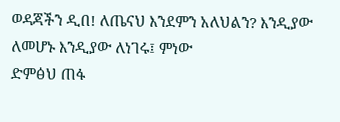ወዳጃችን ዲበ! ለጤናህ እንደምን አለህልን? እንዲያው ለመሆኑ እንዲያው ለነገሩ፤ ምነው
ድምፅህ ጠፋ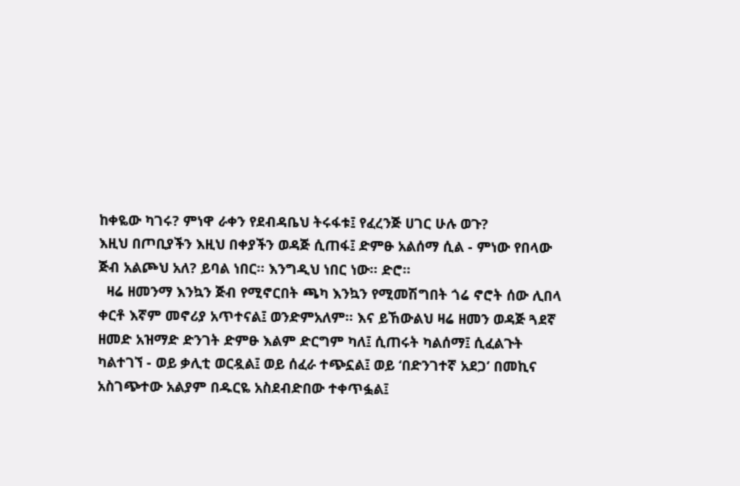ከቀዬው ካገሩ? ምነዋ ራቀን የደብዳቤህ ትሩፋቱ፤ የፈረንጅ ሀገር ሁሉ ወጉ?
እዚህ በጦቢያችን እዚህ በቀያችን ወዳጅ ሲጠፋ፤ ድምፁ አልሰማ ሲል - ምነው የበላው
ጅብ አልጮህ አለ? ይባል ነበር። እንግዲህ ነበር ነው። ድሮ።
  ዛሬ ዘመንማ እንኳን ጅብ የሚኖርበት ጫካ እንኳን የሚመሽግበት ጎሬ ኖሮት ሰው ሊበላ
ቀርቶ እኛም መኖሪያ አጥተናል፤ ወንድምአለም። እና ይኸውልህ ዛሬ ዘመን ወዳጅ ጓደኛ
ዘመድ አዝማድ ድንገት ድምፁ እልም ድርግም ካለ፤ ሲጠሩት ካልሰማ፤ ሲፈልጉት
ካልተገኘ - ወይ ቃሊቲ ወርዷል፤ ወይ ሰፈራ ተጭኗል፤ ወይ ‘በድንገተኛ አደጋ’ በመኪና
አስገጭተው አልያም በዱርዬ አስደብድበው ተቀጥፏል፤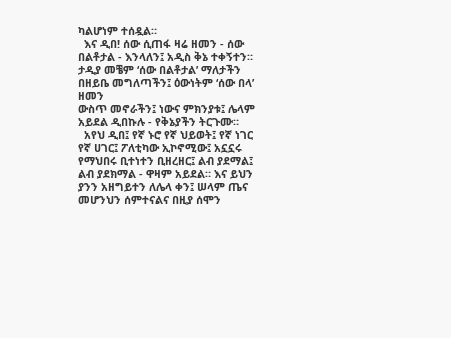ካልሆነም ተሰዷል።
  እና ዲበ! ሰው ሲጠፋ ዛሬ ዘመን - ሰው በልቶታል - እንላለን፤ አዲስ ቅኔ ተቀኝተን።
ታዲያ መቼም ‘ሰው በልቶታል’ ማለታችን በዘይቤ መግለጣችን፤ ዕውነትም ‘ሰው በላ’ ዘመን
ውስጥ መኖራችን፤ ነውና ምክንያቱ፤ ሌላም አይደል ዲበኩሉ - የቅኔያችን ትርጉሙ።
  አየህ ዲበ፤ የኛ ኑሮ የኛ ህይወት፤ የኛ ነገር የኛ ሀገር፤ ፖለቲካው ኢኮኖሚው፤ አኗኗሩ
የማህበሩ ቢተነተን ቢዘረዘር፤ ልብ ያደማል፤ ልብ ያደክማል - ዋዛም አይደል። እና ይህን
ያንን አዘግይተን ለሌላ ቀን፤ ሠላም ጤና መሆንህን ሰምተናልና በዚያ ሰሞን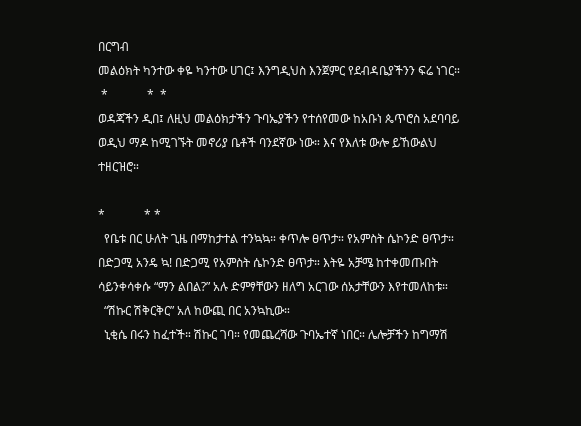በርግብ
መልዕክት ካንተው ቀዬ ካንተው ሀገር፤ እንግዲህስ እንጀምር የደብዳቤያችንን ፍሬ ነገር።
 *             *  *
ወዳጃችን ዲበ፤ ለዚህ መልዕክታችን ጉባኤያችን የተሰየመው ከአቡነ ጴጥሮስ አደባባይ
ወዲህ ማዶ ከሚገኙት መኖሪያ ቤቶች ባንደኛው ነው። እና የእለቱ ውሎ ይኸውልህ
ተዘርዝሮ።

*             * *
  የቤቱ በር ሁለት ጊዜ በማከታተል ተንኳኳ። ቀጥሎ ፀጥታ። የአምስት ሴኮንድ ፀጥታ።
በድጋሚ አንዴ ኳ! በድጋሚ የአምስት ሴኮንድ ፀጥታ። እትዬ አቻሜ ከተቀመጡበት
ሳይንቀሳቀሱ “ማን ልበል?” አሉ ድምፃቸውን ዘለግ አርገው ሰአታቸውን እየተመለከቱ።
  “ሽኩር ሽቅርቅር” አለ ከውጪ በር አንኳኪው።
  ኒቂሴ በሩን ከፈተች። ሽኩር ገባ። የመጨረሻው ጉባኤተኛ ነበር። ሌሎቻችን ከግማሽ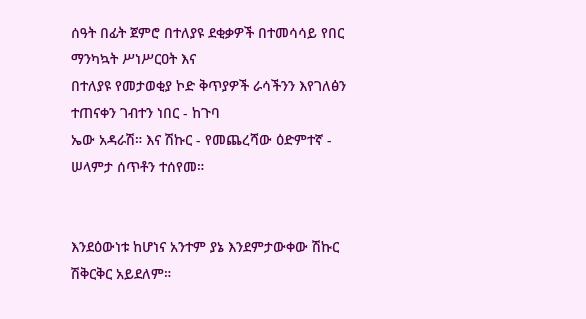ሰዓት በፊት ጀምሮ በተለያዩ ደቂቃዎች በተመሳሳይ የበር ማንካኳት ሥነሥርዐት እና
በተለያዩ የመታወቂያ ኮድ ቅጥያዎች ራሳችንን እየገለፅን ተጠናቀን ገብተን ነበር - ከጉባ
ኤው አዳራሽ። እና ሽኩር - የመጨረሻው ዕድምተኛ - ሠላምታ ሰጥቶን ተሰየመ።


እንደዕውነቱ ከሆነና አንተም ያኔ እንደምታውቀው ሽኩር ሽቅርቅር አይደለም።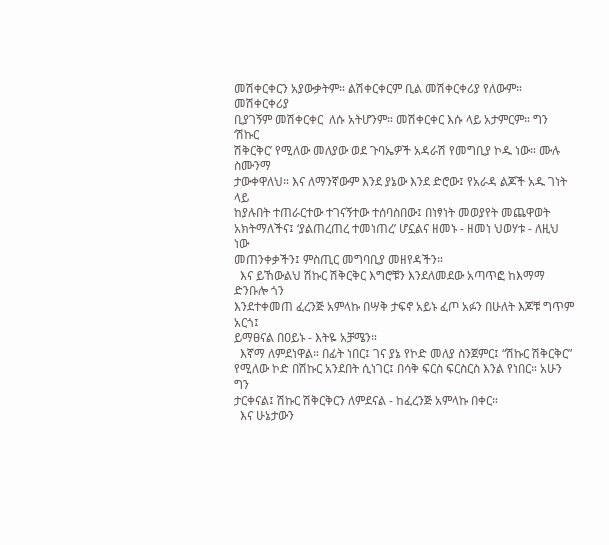መሽቀርቀርን አያውቃትም። ልሽቀርቀርም ቢል መሽቀርቀሪያ የለውም። መሽቀርቀሪያ
ቢያገኝም መሽቀርቀር  ለሱ አትሆንም። መሽቀርቀር እሱ ላይ አታምርም። ግን ‘ሽኩር
ሽቅርቅር’ የሚለው መለያው ወደ ጉባኤዎች አዳራሽ የመግቢያ ኮዱ ነው። ሙሉ ስሙንማ
ታውቀዋለህ። እና ለማንኛውም እንደ ያኔው እንደ ድሮው፤ የአራዳ ልጆች አዱ ገነት ላይ
ከያሉበት ተጠራርተው ተገናኝተው ተሰባስበው፤ በነፃነት መወያየት መጨዋወት
አክትማለችና፤ ‘ያልጠረጠረ ተመነጠረ’ ሆኗልና ዘመኑ - ዘመነ ህወሃቱ - ለዚህ ነው
መጠንቀቃችን፤ ምስጢር መግባቢያ መዘየዳችን።
  እና ይኸውልህ ሽኩር ሽቅርቅር እግሮቹን እንደለመደው አጣጥፎ ከእማማ ድንቡሎ ጎን
እንደተቀመጠ ፈረንጅ አምላኩ በሣቅ ታፍኖ አይኑ ፈጦ አፉን በሁለት እጆቹ ግጥም አርጎ፤
ይማፀናል በዐይኑ - እትዬ አቻሜን።
  እኛማ ለምደነዋል። በፊት ነበር፤ ገና ያኔ የኮድ መለያ ስንጀምር፤ “ሽኩር ሽቅርቅር”
የሚለው ኮድ በሽኩር አንደበት ሲነገር፤ በሳቅ ፍርስ ፍርስርስ እንል የነበር። አሁን ግን
ታርቀናል፤ ሽኩር ሽቅርቅርን ለምደናል - ከፈረንጅ አምላኩ በቀር።
  እና ሁኔታውን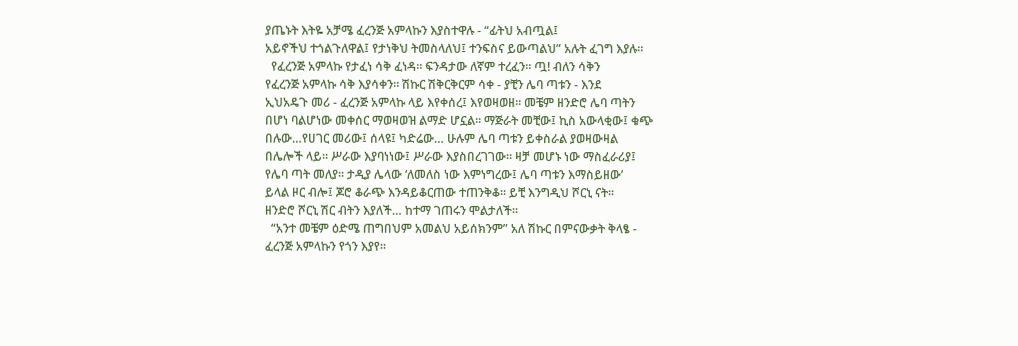ያጤኑት እትዬ አቻሜ ፈረንጅ አምላኩን እያስተዋሉ - “ፊትህ አብጧል፤
አይኖችህ ተጎልጉለዋል፤ የታነቅህ ትመስላለህ፤ ተንፍስና ይውጣልህ” አሉት ፈገግ እያሉ።
  የፈረንጅ አምላኩ የታፈነ ሳቅ ፈነዳ። ፍንዳታው ለኛም ተረፈን። ጧ! ብለን ሳቅን
የፈረንጅ አምላኩ ሳቅ እያሳቀን። ሽኩር ሽቅርቅርም ሳቀ - ያቺን ሌባ ጣቱን - እንደ
ኢህአዴጉ መሪ - ፈረንጅ አምላኩ ላይ እየቀሰረ፤ እየወዛወዘ። መቼም ዘንድሮ ሌባ ጣትን
በሆነ ባልሆነው መቀሰር ማወዛወዝ ልማድ ሆኗል። ማጅራት መቺው፤ ኪስ አውላቂው፤ ቁጭ
በሉው…የሀገር መሪው፤ ሰላዩ፤ ካድሬው… ሁሉም ሌባ ጣቱን ይቀስራል ያወዛውዛል
በሌሎች ላይ። ሥራው እያባነነው፤ ሥራው እያስበረገገው። ዛቻ መሆኑ ነው ማስፈራሪያ፤
የሌባ ጣት መለያ። ታዲያ ሌላው ‘ለመለስ ነው እምነግረው፤ ሌባ ጣቱን እማስይዘው’
ይላል ዞር ብሎ፤ ጆሮ ቆራጭ እንዳይቆርጠው ተጠንቅቆ። ይቺ እንግዲህ ሾርኒ ናት።
ዘንድሮ ሾርኒ ሽር ብትን እያለች… ከተማ ገጠሩን ሞልታለች።
  “አንተ መቼም ዕድሜ ጠግበህም አመልህ አይሰክንም” አለ ሽኩር በምናውቃት ቅላፄ -
ፈረንጅ አምላኩን የጎን እያየ።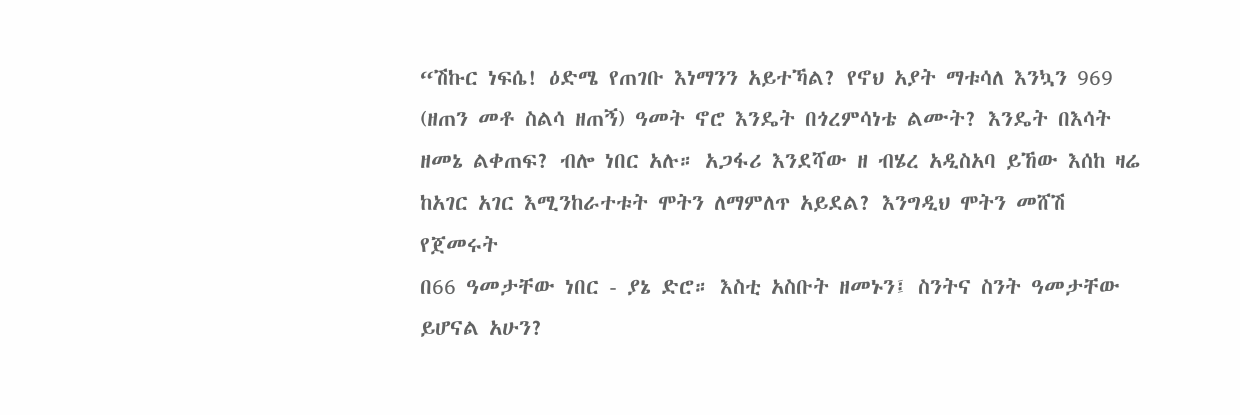“ሽኩር ነፍሴ! ዕድሜ የጠገቡ እነማንን አይተኻል? የኖህ አያት ማቱሳለ እንኳን 969
(ዘጠን መቶ ስልሳ ዘጠኝ) ዓመት ኖሮ እንዴት በጎረምሳነቴ ልሙት? እንዴት በእሳት
ዘመኔ ልቀጠፍ? ብሎ ነበር አሉ። አጋፋሪ እንደሻው ዘ ብሄረ አዲስአባ ይኸው እሰከ ዛሬ
ከአገር አገር እሚንከራተቱት ሞትን ለማምለጥ አይደል? እንግዲህ ሞትን መሸሽ የጀመሩት
በ66 ዓመታቸው ነበር - ያኔ ድሮ። እስቲ አስቡት ዘመኑን፤ ስንትና ስንት ዓመታቸው
ይሆናል አሁን?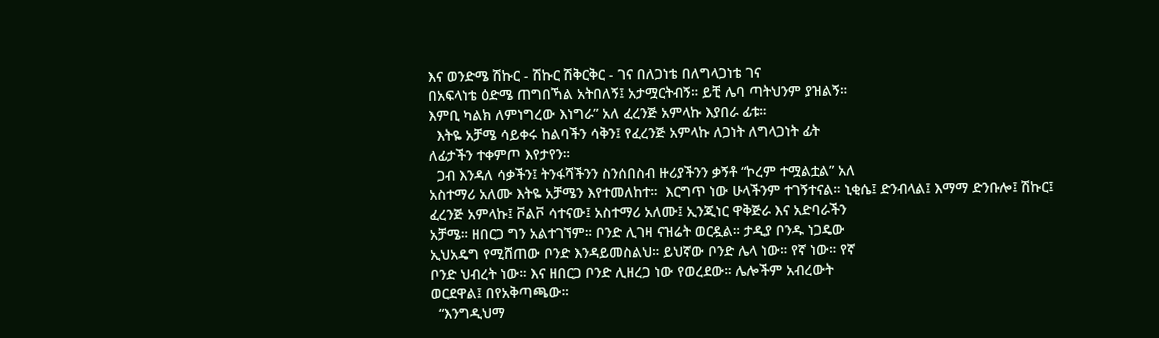እና ወንድሜ ሽኩር - ሽኩር ሽቅርቅር - ገና በለጋነቴ በለግላጋነቴ ገና
በአፍላነቴ ዕድሜ ጠግበኻል አትበለኝ፤ አታሟርትብኝ። ይቺ ሌባ ጣትህንም ያዝልኝ።
እምቢ ካልክ ለምነግረው እነግራ” አለ ፈረንጅ አምላኩ እያበራ ፊቱ።
  እትዬ አቻሜ ሳይቀሩ ከልባችን ሳቅን፤ የፈረንጅ አምላኩ ለጋነት ለግላጋነት ፊት
ለፊታችን ተቀምጦ እየታየን።
  ጋብ እንዳለ ሳቃችን፤ ትንፋሻችንን ስንሰበስብ ዙሪያችንን ቃኝቶ “ኮረም ተሟልቷል” አለ
አስተማሪ አለሙ እትዬ አቻሜን እየተመለከተ።  እርግጥ ነው ሁላችንም ተገኝተናል። ኒቂሴ፤ ድንብላል፤ እማማ ድንቡሎ፤ ሽኩር፤
ፈረንጅ አምላኩ፤ ቮልቮ ሳተናው፤ አስተማሪ አለሙ፤ ኢንጂነር ዋቅጅራ እና አድባራችን
አቻሜ። ዘበርጋ ግን አልተገኘም። ቦንድ ሊገዛ ናዝሬት ወርዷል። ታዲያ ቦንዱ ነጋዴው
ኢህአዴግ የሚሸጠው ቦንድ እንዳይመስልህ። ይህኛው ቦንድ ሌላ ነው። የኛ ነው። የኛ
ቦንድ ህብረት ነው። እና ዘበርጋ ቦንድ ሊዘረጋ ነው የወረደው። ሌሎችም አብረውት
ወርደዋል፤ በየአቅጣጫው።
  “እንግዲህማ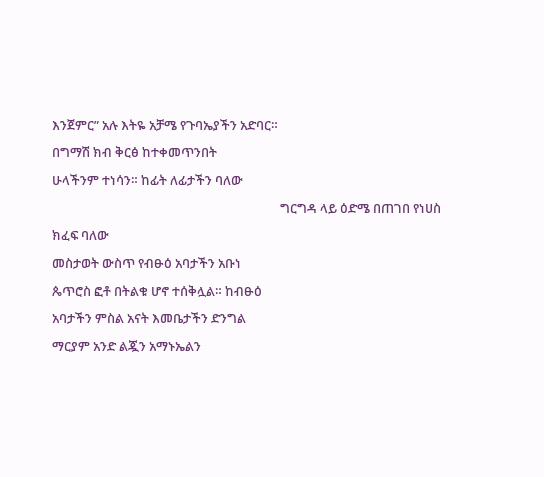እንጀምር” አሉ እትዬ አቻሜ የጉባኤያችን አድባር።
በግማሽ ክብ ቅርፅ ከተቀመጥንበት
ሁላችንም ተነሳን። ከፊት ለፊታችን ባለው
                                                                            ግርግዳ ላይ ዕድሜ በጠገበ የነሀስ ክፈፍ ባለው
መስታወት ውስጥ የብፁዕ አባታችን አቡነ
ጴጥሮስ ፎቶ በትልቁ ሆኖ ተሰቅሏል። ከብፁዕ
አባታችን ምስል አናት እመቤታችን ድንግል
ማርያም አንድ ልጇን አማኑኤልን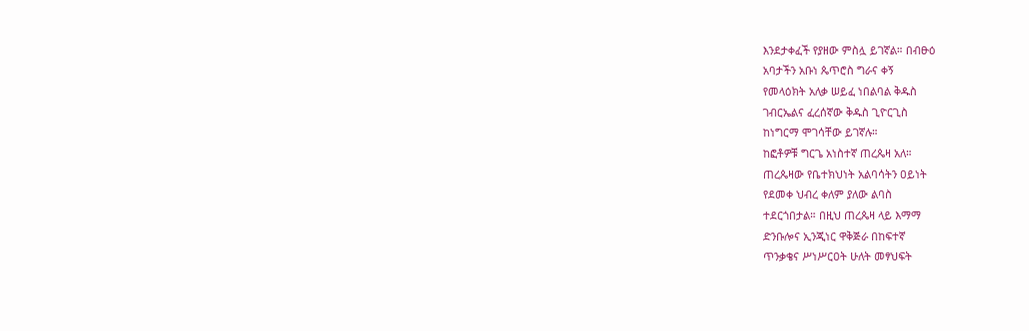እንደታቀፈች የያዘው ምስሏ ይገኛል። በብፁዕ
አባታችን አቡነ ጴጥሮስ ግራና ቀኝ
የመላዕክት አለቃ ሠይፈ ነበልባል ቅዱስ
ገብርኤልና ፈረሰኛው ቅዱስ ጊዮርጊስ
ከነግርማ ሞገሳቸው ይገኛሉ።
ከፎቶዎቹ ግርጌ አነስተኛ ጠረጴዛ አለ።
ጠረጴዛው የቤተክህነት አልባሳትን ዐይነት
የደመቀ ህብረ ቀለም ያለው ልባስ
ተደርጎበታል። በዚህ ጠረጴዛ ላይ እማማ
ድንቡሎና ኢንጂነር ዋቅጅራ በከፍተኛ
ጥንቃቄና ሥነሥርዐት ሁለት መፃህፍት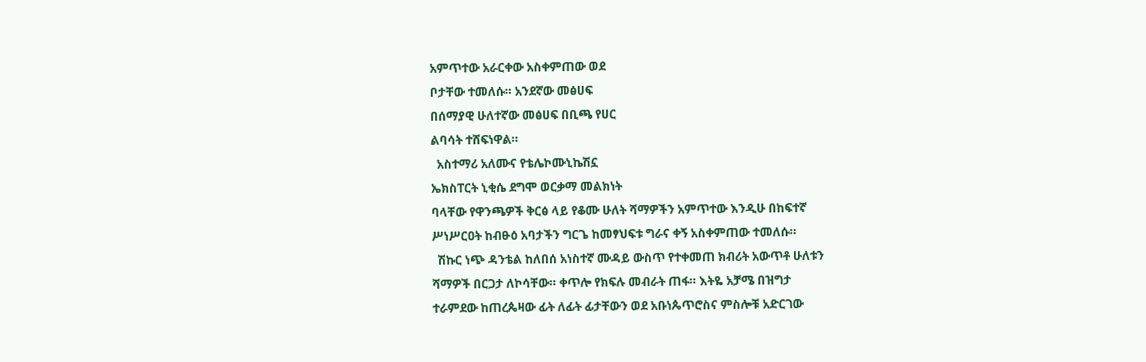አምጥተው አራርቀው አስቀምጠው ወደ
ቦታቸው ተመለሱ። አንደኛው መፅሀፍ
በሰማያዊ ሁለተኛው መፅሀፍ በቢጫ የሀር
ልባሳት ተሸፍነዋል።
  አስተማሪ አለሙና የቴሌኮሙኒኬሽኗ
ኤክስፐርት ኒቂሴ ደግሞ ወርቃማ መልክነት
ባላቸው የዋንጫዎች ቅርፅ ላይ የቆሙ ሁለት ሻማዎችን አምጥተው እንዲሁ በከፍተኛ
ሥነሥርዐት ከብፁዕ አባታችን ግርጌ ከመፃህፍቱ ግራና ቀኝ አስቀምጠው ተመለሱ።
  ሽኩር ነጭ ዳንቴል ከለበሰ አነስተኛ ሙዳይ ውስጥ የተቀመጠ ክብሪት አውጥቶ ሁለቱን
ሻማዎች በርጋታ ለኮሳቸው። ቀጥሎ የክፍሉ መብራት ጠፋ። እትዬ አቻሜ በዝግታ
ተራምደው ከጠረጴዛው ፊት ለፊት ፊታቸውን ወደ አቡነጴጥሮስና ምስሎቹ አድርገው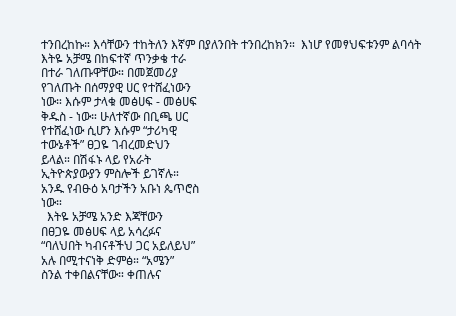ተንበረከኩ። እሳቸውን ተከትለን እኛም በያለንበት ተንበረከክን።  እነሆ የመፃህፍቱንም ልባሳት
እትዬ አቻሜ በከፍተኛ ጥንቃቄ ተራ
በተራ ገለጡዋቸው። በመጀመሪያ
የገለጡት በሰማያዊ ሀር የተሸፈነውን
ነው። እሱም ታላቁ መፅሀፍ - መፅሀፍ
ቅዱስ - ነው። ሁለተኛው በቢጫ ሀር
የተሸፈነው ሲሆን እሱም “ታሪካዊ
ተውኔቶች” ፀጋዬ ገብረመድህን
ይላል። በሽፋኑ ላይ የአራት
ኢትዮጵያውያን ምስሎች ይገኛሉ።
አንዱ የብፁዕ አባታችን አቡነ ጴጥሮስ
ነው።
  እትዬ አቻሜ አንድ እጃቸውን
በፀጋዬ መፅሀፍ ላይ አሳረፉና
“ባለህበት ካብናቶችህ ጋር አይለይህ”
አሉ በሚተናነቅ ድምፅ። “አሜን”
ስንል ተቀበልናቸው። ቀጠሉና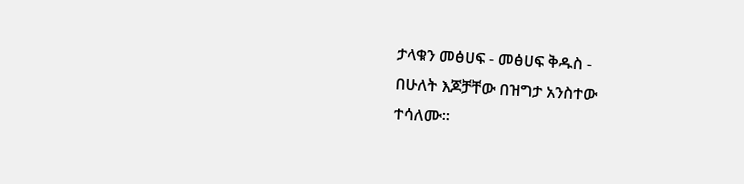ታላቁን መፅሀፍ - መፅሀፍ ቅዱስ -
በሁለት እጆቻቸው በዝግታ አንስተው
ተሳለሙ።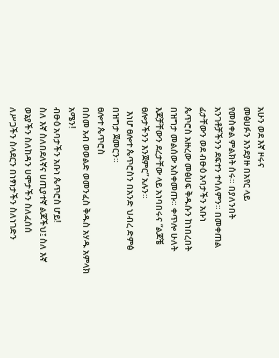አሁን ወደ እኛ ዞሩና
መፅሀፉን እንደያዙ በአየር ላይ
የመስቀል ምልክት ሰሩ። በያለንበት
አንገቶቻችንን ደፍተን ተሳለምን። በመቀጠል ፊታቸውን ወደ ብፁዕ አባታችን አቡነ
ጴጥሮስ አዙረው መፅሀፍ ቅዱሱን ከነበረበት በዝግታ መልሰው አስቀመጡ። ቀጥሎ ሁለት
እጆቻቸውን ደረታቸው ላይ አነባበሩና “ልጆቼ ፀሎታችንን እንጀምር” አሉን።
  እነሆ ፀሎተ ጴጥሮስን በአንድ ህብረ ድምፅ በዝግታ ጀመርን።
ፀሎተ ጴጥሮስ
በስመ አብ ወወልድ ወመንፈስ ቅዱስ አሃዱ አምላክ አሜን!
ብፁዕ አባታችን አቡነ ጴጥሮስ ሆይ!
ስለ እኛ ስለበደለኛና ሀጢያተኛ ልጆችህ፤ ስለ እኛ ወኔያችን ስለከዳን ሀሞታችን ስለፈሰሰ
ለሥጋችን ስላደርን በነፃነታችን ስለነገድን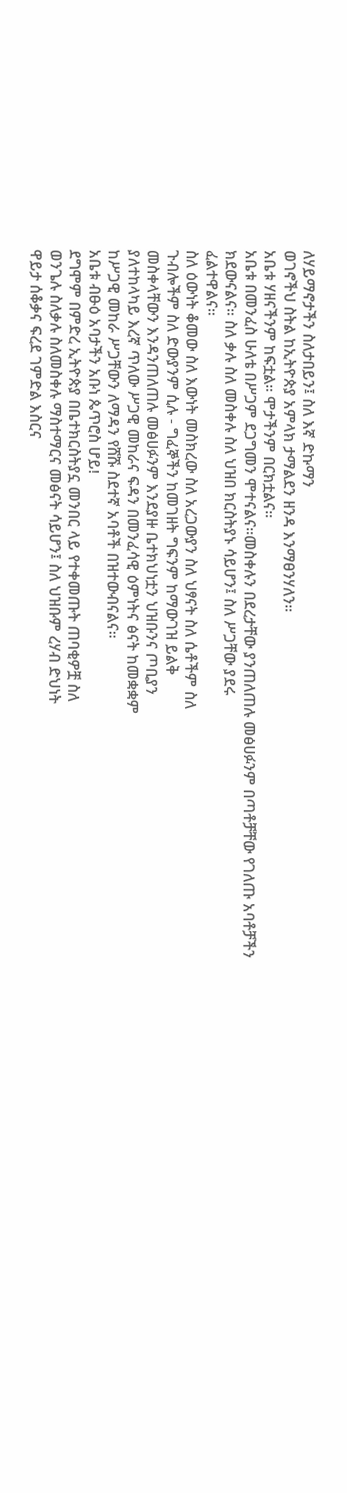ለሃይማኖታችን ስለታበይን፤ ስለ እኛ ድኩማን
ወገኖችህ ስትል ከኢትዮጵያ አምላክ ታማልደን ዘንዳ እንማፀንሃለን።
አቤቱ ሃዘናችንም ከፍቷል። ሞታችንም በርክቷልና።
አቤቱ በመንፈስ ሁለቴ በሥጋም ደጋግመን ሞተናልና።መስቀሉን በደረታቸው ያንጠለጠሉ መፅሀፉንም በጣቶቻቸው የገለጡ አባቶቻችን
ክደውናልና። ስለ ቃሉ ስለ መስቀሉ ስለ ህዝበ ክርስትያኑ ሳይሆን፤ ስለ ሥጋቸው ያደሩ
ፈልተዋልና።
ስለ ዕውነት ቆመው ስለ እውነት መስክረው ስለ አረጋውያን ስለ ህፃናት ስለ ሴቶችም ስለ
ጉብሎችም ስለ ድውያንም ሲሉ - ግፈኞችን ከመገዘት ግፍንም ከማውገዝ ይልቅ
መስቀላቸውን እንዳንጠለጠሉ መፅሀፉንም እንደያዙ ቤተክህነቷን ህዝቡንና ጦቢያን
ያለተከላካይ እረኛ ጥለው ሥጋዊ መከራና ፍዳን በመንፈሳዊ ዕምነትና ፅናት ከመቋቋም
ከሥጋዊ መከራ ሥጋቸውን ለማዳን የሸሹ ስደተኛ አባቶች በዝተውብናልና።
አቤቱ ብፁዕ አባታችን አቡነ ጴጥሮስ ሆይ!
ደግሞም በምድረ ኢትዮጵያ በቤተክርስትያኗ መንበር ላይ የተቀመጡት ጠባቂዎቿ ስለ
ወንጌሉ ስለቃሉ ስለመስቀሉ ማስተማርና መፅናት ሳይሆን፤ ስለ ህዝቡም ረሃብ ድህነት
ዋይታ ሰቆቃና ፍረደ ገምድል እስርና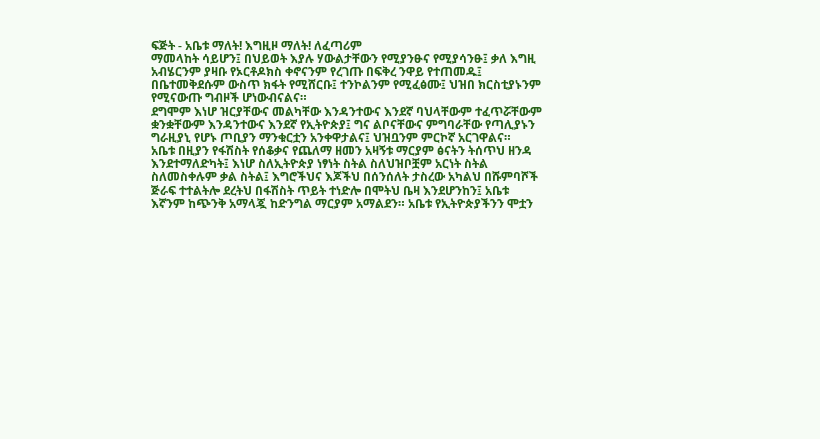ፍጅት - አቤቱ ማለት! እግዚዞ ማለት! ለፈጣሪም
ማመላከት ሳይሆን፤ በህይወት እያሉ ሃውልታቸውን የሚያንፁና የሚያሳንፁ፤ ቃለ እግዚ
አብሄርንም ያዛቡ የኦርቶዶክስ ቀኖናንም የረገጡ በፍቅረ ንዋይ የተጠመዱ፤
በቤተመቅደሱም ውስጥ ክፋት የሚሸርቡ፤ ተንኮልንም የሚፈፅሙ፤ ህዝበ ክርስቲያኑንም
የሚናውጡ ግብዞች ሆነውብናልና።
ደግሞም እነሆ ዝርያቸውና መልካቸው እንዳንተውና እንደኛ ባህላቸውም ተፈጥሯቸውም
ቋንቋቸውም እንዳንተውና እንደኛ የኢትዮጵያ፤ ግና ልቦናቸውና ምግባራቸው የጣሊያኑን
ግራዚያኒ የሆኑ ጦቢያን ማንቁርቷን አንቀዋታልና፤ ህዝቧንም ምርኮኛ አርገዋልና።
አቤቱ በዚያን የፋሽስት የሰቆቃና የጨለማ ዘመን አዛኝቱ ማርያም ፅናትን ትሰጥህ ዘንዳ
እንደተማለድካት፤ እነሆ ስለኢትዮጵያ ነፃነት ስትል ስለህዝቦቿም አርነት ስትል
ስለመስቀሉም ቃል ስትል፤ እግሮችህና እጆችህ በሰንሰለት ታስረው አካልህ በሹምባሾች
ጅራፍ ተተልትሎ ደረትህ በፋሽስት ጥይት ተነድሎ በሞትህ ቤዛ እንደሆንከን፤ አቤቱ
እኛንም ከጭንቅ አማላጇ ከድንግል ማርያም አማልደን። አቤቱ የኢትዮጵያችንን ሞቷን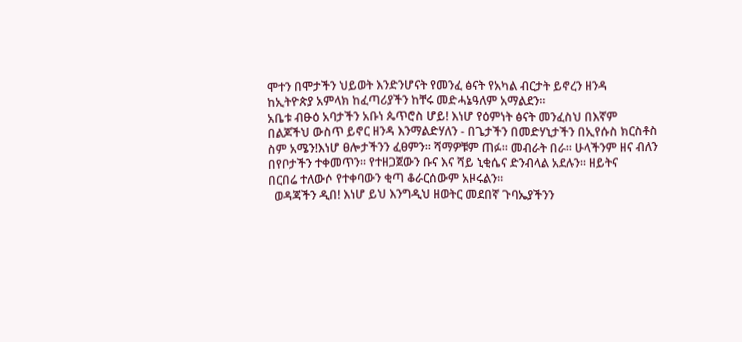ሞተን በሞታችን ህይወት እንድንሆናት የመንፈ ፅናት የአካል ብርታት ይኖረን ዘንዳ
ከኢትዮጵያ አምላክ ከፈጣሪያችን ከቸሩ መድሓኔዓለም አማልደን።
አቤቱ ብፁዕ አባታችን አቡነ ጴጥሮስ ሆይ! እነሆ የዕምነት ፅናት መንፈስህ በእኛም
በልጆችህ ውስጥ ይኖር ዘንዳ እንማልድሃለን - በጌታችን በመድሃኒታችን በኢየሱስ ክርስቶስ
ስም አሜን!እነሆ ፀሎታችንን ፈፀምን። ሻማዎቹም ጠፉ። መብራት በራ። ሁላችንም ዘና ብለን
በየቦታችን ተቀመጥን። የተዘጋጀውን ቡና እና ሻይ ኒቂሴና ድንብላል አደሉን። ዘይትና
በርበሬ ተለውሶ የተቀባውን ቂጣ ቆራርሰውም አዞሩልን።
  ወዳጃችን ዲበ! እነሆ ይህ እንግዲህ ዘወትር መደበኛ ጉባኤያችንን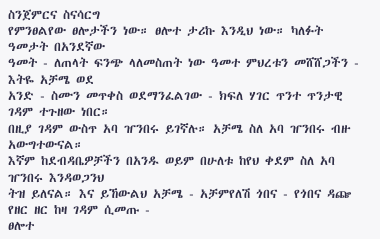ስንጀምርና ስናሳርግ
የምንፀልየው ፀሎታችን ነው። ፀሎተ ታሪኩ እንዲህ ነው። ካለፉት ዓመታት በአንደኛው
ዓመት - ለጠላት ፍንጭ ላለመስጠት ነው ዓመተ ምህረቱን መሸሸጋችን - እትዬ አቻሜ ወደ
አንድ - ስሙን መጥቀስ ወደማንፈልገው - ክፍለ ሃገር ጥንተ ጥንታዊ ገዳም ተጉዘው ነበር።
በዚያ ገዳም ውስጥ አባ ዠንበሩ ይገኛሉ። አቻሜ ስለ አባ ዠንበሩ ብዙ አውግተውናል።
እኛም ከደብዳቤዎቻችን በአንዱ ወይም በሁለቱ ከየህ ቀደም ስለ አባ ዠንበሩ እንዳወጋንህ
ትዝ ይለናል። እና ይኸውልህ አቻሜ - አቻምየለሽ ጎበና - የጎበና ዳጬ የዘር ዘር ከዛ ገዳም ሲመጡ -
ፀሎተ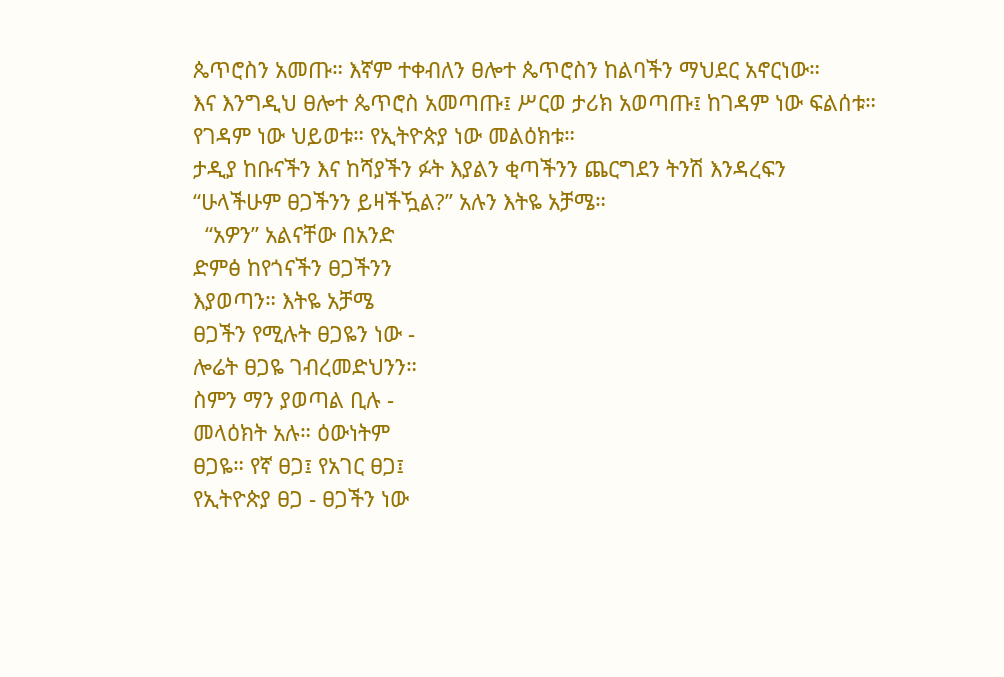ጴጥሮስን አመጡ። እኛም ተቀብለን ፀሎተ ጴጥሮስን ከልባችን ማህደር አኖርነው።
እና እንግዲህ ፀሎተ ጴጥሮስ አመጣጡ፤ ሥርወ ታሪክ አወጣጡ፤ ከገዳም ነው ፍልሰቱ።
የገዳም ነው ህይወቱ። የኢትዮጵያ ነው መልዕክቱ።
ታዲያ ከቡናችን እና ከሻያችን ፉት እያልን ቂጣችንን ጨርግደን ትንሽ እንዳረፍን
“ሁላችሁም ፀጋችንን ይዛችዃል?” አሉን እትዬ አቻሜ።
  “አዎን” አልናቸው በአንድ
ድምፅ ከየጎናችን ፀጋችንን
እያወጣን። እትዬ አቻሜ
ፀጋችን የሚሉት ፀጋዬን ነው -
ሎሬት ፀጋዬ ገብረመድህንን።
ስምን ማን ያወጣል ቢሉ -
መላዕክት አሉ። ዕውነትም
ፀጋዬ። የኛ ፀጋ፤ የአገር ፀጋ፤
የኢትዮጵያ ፀጋ - ፀጋችን ነው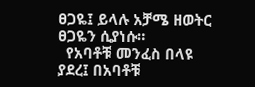ፀጋዬ፤ ይላሉ አቻሜ ዘወትር
ፀጋዬን ሲያነሱ።
  የአባቶቹ መንፈስ በላዩ
ያደረ፤ በአባቶቹ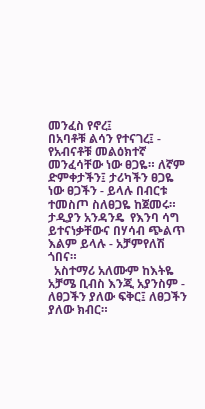መንፈስ የኖረ፤
በአባቶቹ ልሳን የተናገረ፤ -
የአብናቶቹ መልዕክተኛ
መንፈሳቸው ነው ፀጋዬ። ለኛም
ድምቀታችን፤ ታሪካችን ፀጋዬ
ነው ፀጋችን - ይላሉ በብርቱ
ተመስጦ ስለፀጋዬ ከጀመሩ።
ታዲያን አንዳንዴ  የእንባ ሳግ
ይተናነቃቸውና በሃሳብ ጭልጥ
እልም ይላሉ - አቻምየለሽ
ጎበና።
  አስተማሪ አለሙም ከእትዬ
አቻሜ ቢብስ እንጂ አያንስም - ለፀጋችን ያለው ፍቅር፤ ለፀጋችን ያለው ክብር።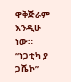ዋቅጅራም
እንዲሁ ነው። “ነጋቲካ ያ ጋሼኮ”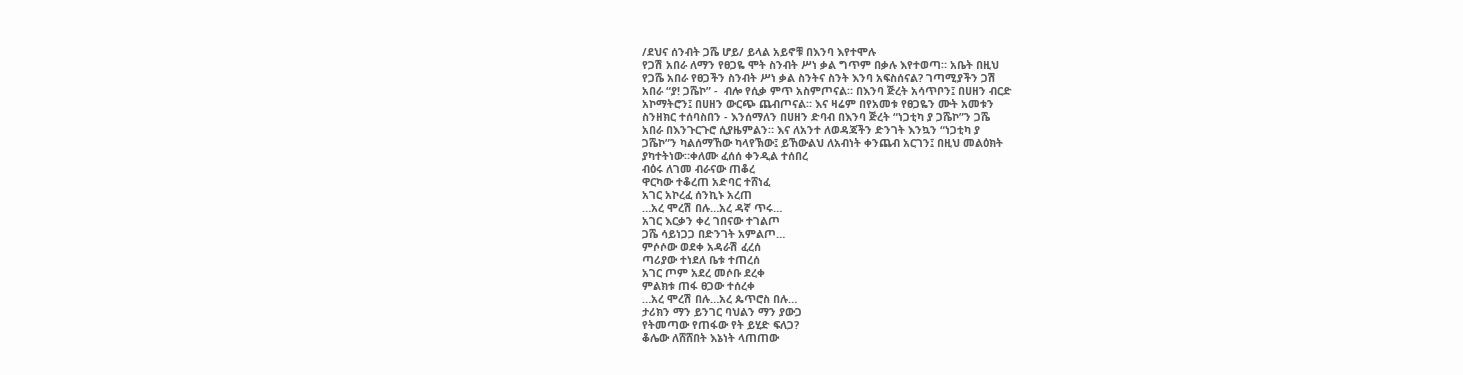/ደህና ሰንብት ጋሼ ሆይ/ ይላል አይኖቹ በእንባ እየተሞሉ
የጋሽ አበራ ለማን የፀጋዬ ሞት ስንብት ሥነ ቃል ግጥም በቃሉ እየተወጣ። አቤት በዚህ
የጋሼ አበራ የፀጋችን ስንብት ሥነ ቃል ስንትና ስንት እንባ አፍስሰናል? ገጣሚያችን ጋሽ
አበራ “ያ! ጋሼኮ” -  ብሎ የሲቃ ምጥ አስምጦናል። በእንባ ጅረት አሳጥቦን፤ በሀዘን ብርድ
አኮማትሮን፤ በሀዘን ውርጭ ጨብጦናል። እና ዛሬም በየአመቱ የፀጋዬን ሙት አመቱን
ስንዘክር ተሰባስበን - እንሰማለን በሀዘን ድባብ በእንባ ጅረት “ነጋቲካ ያ ጋሼኮ”ን ጋሼ
አበራ በእንጉርጉሮ ሲያዜምልን። እና ለአንተ ለወዳጃችን ድንገት እንኳን “ነጋቲካ ያ
ጋሼኮ”ን ካልሰማኸው ካላየኽው፤ ይኸውልህ ለአብነት ቀንጨብ አርገን፤ በዚህ መልዕክት
ያካተትነው።ቀለሙ ፈሰሰ ቀንዲል ተሰበረ
ብዕሩ ለገመ ብራናው ጠቆረ
ዋርካው ተቆረጠ አድባር ተሸነፈ
አገር አኮረፈ ሰንኪኑ አረጠ
…አረ ሞረሽ በሉ…አረ ዳኛ ጥሩ…
አገር እርቃን ቀረ ገበናው ተገልጦ
ጋሼ ሳይነጋጋ በድንገት አምልጦ…
ምሶሶው ወደቀ አዳራሽ ፈረሰ
ጣሪያው ተነደለ ቤቱ ተጠረሰ
አገር ጦም አደረ መሶቡ ደረቀ
ምልክቱ ጠፋ ፀጋው ተሰረቀ
…አረ ሞረሽ በሉ…አረ ጴጥሮስ በሉ…
ታሪክን ማን ይንገር ባህልን ማን ያውጋ
የትመጣው የጠፋው የት ይሂድ ፍለጋ?
ቆሌው ለሸሸበት እኔነት ላጠጠው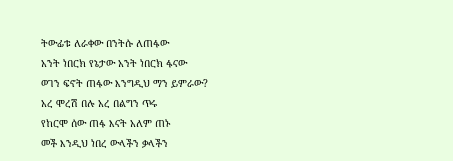ትውፊቱ ለራቀው በንትሱ ለጠፋው
አንት ነበርክ የኔታው አንት ነበርክ ፋናው
ወገን ፍኖት ጠፋው እንግዲህ ማን ይምራው?
አረ ሞረሽ በሉ አረ በልግን ጥሩ
የከርሞ ሰው ጠፋ እናት አለም ጠኑ
መች እንዲህ ነበረ ውላችን ቃላችን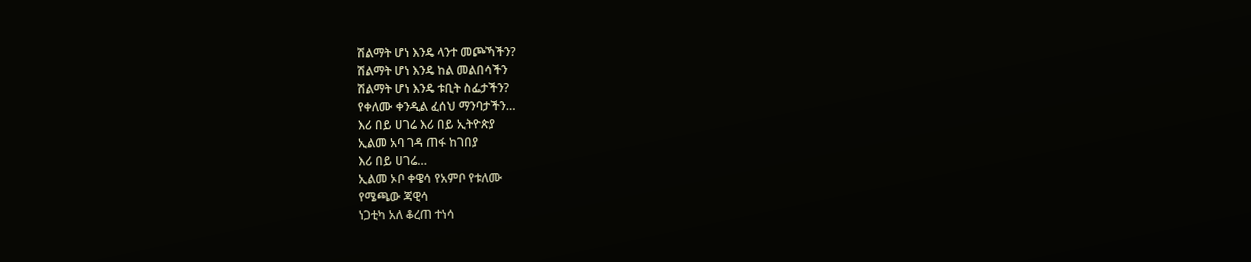ሽልማት ሆነ እንዴ ላንተ መጮኻችን?
ሽልማት ሆነ እንዴ ከል መልበሳችን
ሽልማት ሆነ እንዴ ቱቢት ስፌታችን?
የቀለሙ ቀንዲል ፈሰህ ማንባታችን…
እሪ በይ ሀገሬ እሪ በይ ኢትዮጵያ
ኢልመ አባ ገዳ ጠፋ ከገበያ
እሪ በይ ሀገሬ…
ኢልመ ኦቦ ቀዌሳ የአምቦ የቱለሙ
የሜጫው ጃዊሳ
ነጋቲካ አለ ቆረጠ ተነሳ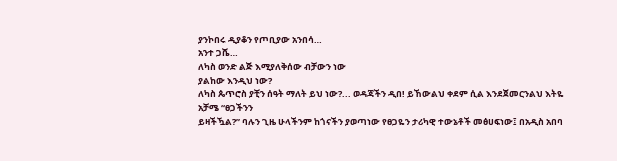ያንኮበሩ ዲያቆን የጦቢያው አንበሳ…
አንተ ጋሼ…
ለካስ ወንድ ልጅ እሚያለቅሰው ብቻውን ነው
ያልከው እንዲህ ነው?
ለካስ ጴጥሮስ ያቺን ሰዓት ማለት ይህ ነው?... ወዳጃችን ዲበ! ይኸውልህ ቀደም ሲል እንደጀመርንልህ እትዬ አቻሜ “ፀጋችንን
ይዛችዃል?” ባሉን ጊዜ ሁላችንም ከጎናችን ያወጣነው የፀጋዬን ታሪካዊ ተውኔቶች መፅሀፍነው፤ በአዲስ አበባ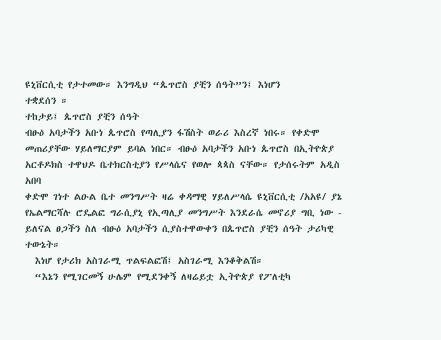ዩኒቨርሲቲ የታተመው። እንግዲህ “ጴጥሮስ ያቺን ሰዓት”ን፤ እነሆን
ተቋደሰን ።
ተከታይ፤ ጴጥሮስ ያቺን ሰዓት
ብፁዕ አባታችን አቡነ ጴጥሮስ የጣሊያን ፋሽስት ወራሪ እስረኛ ነበሩ። የቀድሞ
መጠሪያቸው ሃይለማርያም ይባል ነበር። ብፁዕ አባታችን አቡነ ጴጥሮስ በኢትዮጵያ
አርቶዶክስ ተዋህዶ ቤተክርስቲያን የሥላሴና የወሎ ጳጳስ ናቸው። የታሰሩትም አዲስ አበባ
ቀድሞ ገነተ ልዑል ቤተ መንግሥት ዛሬ ቀዳማዊ ሃይለሥላሴ ዩኒቨርሲቲ /አአዩ/ ያኔ
የኤልማርሻሉ ሮዴልፎ ግራሲያኒ የኢጣሊያ መንግሥት እንደራሴ መኖሪያ ግቢ ነው -
ይለናል ፀጋችን ስለ ብፁዕ አባታችን ሲያስተዋውቀን በጴጥሮስ ያቺን ሰዓት ታሪካዊ
ተውኔት።
  እነሆ የታሪክ አስገራሚ ጥልፍልፎሽ፤ አስገራሚ እንቆቅልሽ።
  “እኔን የሚገርመኝ ሁሌም የሚደንቀኝ ለዛሬይቷ ኢትዮጵያ የፖለቲካ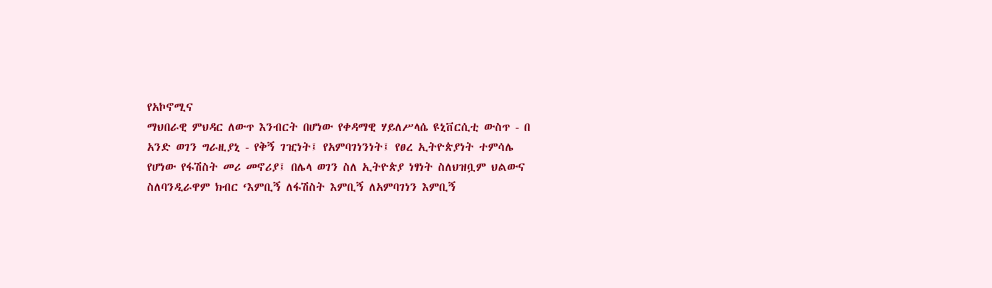የአኮኖሚና
ማህበራዊ ምህዳር ለውጥ እንብርት በሆነው የቀዳማዊ ሃይለሥላሴ ዩኒቨርሲቲ ውስጥ - በ
አንድ ወገን ግራዚያኒ - የቅኝ ገዢነት፤ የአምባገነንነት፤ የፀረ ኢትዮጵያነት ተምሳሌ
የሆነው የፋሽስት መሪ መኖሪያ፤ በሌላ ወገን ስለ ኢትዮጵያ ነፃነት ስለህዝቧም ህልውና
ስለባንዲራዋም ክብር ‘እምቢኝ ለፋሽስት እምቢኝ ለአምባገነን እምቢኝ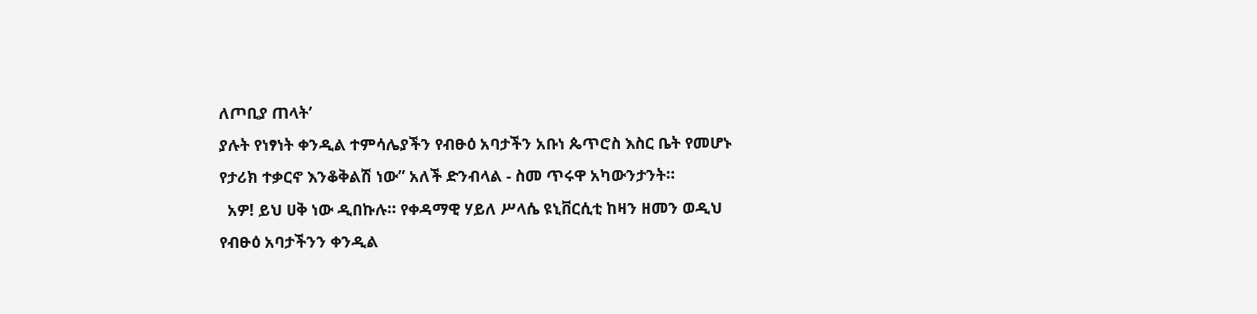ለጦቢያ ጠላት’
ያሉት የነፃነት ቀንዲል ተምሳሌያችን የብፁዕ አባታችን አቡነ ጴጥሮስ እስር ቤት የመሆኑ
የታሪክ ተቃርኖ እንቆቅልሽ ነው” አለች ድንብላል - ስመ ጥሩዋ አካውንታንት።
  አዎ! ይህ ሀቅ ነው ዲበኩሉ። የቀዳማዊ ሃይለ ሥላሴ ዩኒቨርሲቲ ከዛን ዘመን ወዲህ
የብፁዕ አባታችንን ቀንዲል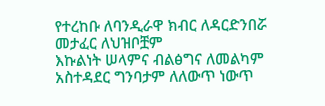የተረከቡ ለባንዲራዋ ክብር ለዳርድንበሯ መታፈር ለህዝቦቿም
እኩልነት ሠላምና ብልፅግና ለመልካም አስተዳደር ግንባታም ለለውጥ ነውጥ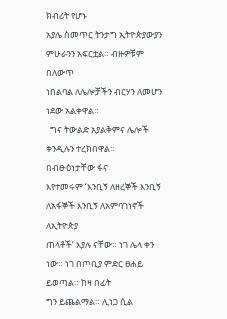ክብሪት የሆኑ
አያሌ ስመጥር ትንታግ ኢትዮጵያውያን ምሁራንን አፍርቷል። ብዙዎቹም በለውጥ
ነበልባል ለሌሎቻችን ብርሃን ለመሆን ነደው አልቀዋል።
  ግና ትውልድ አያልቅምና ሌሎች ቀንዲሉን ተረክበዋል። በብፁዕነታቸው ፋና
እየተመሩም ‘እንቢኝ ለዘረኞች እንቢኝ ለአፋኞች እንቢኝ ለአምባገነኖች ለኢትዮጵያ
ጠላቶች’ እያሉ ናቸው። ነገ ሌላ ቀን ነው። ነገ በጦቢያ ምድር ፀሐይ ይወጣል። ከዛ በፊት
ግን ይጨልማል። ሊነጋ ሲል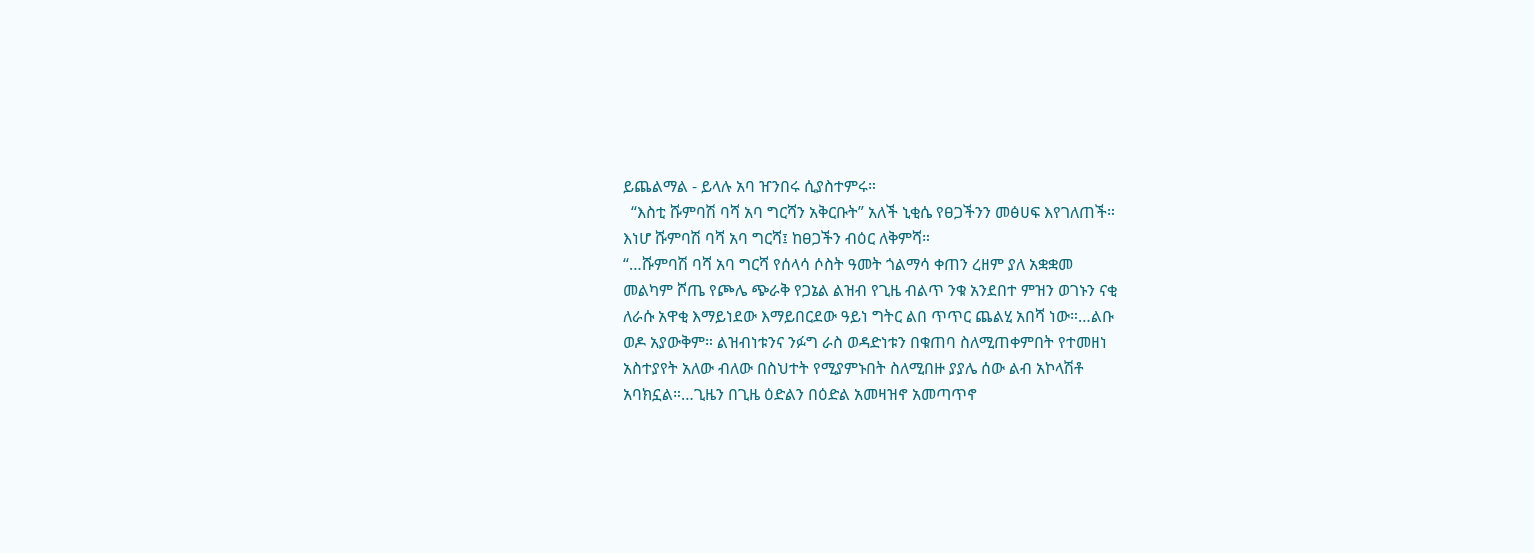ይጨልማል - ይላሉ አባ ዠንበሩ ሲያስተምሩ።
  “እስቲ ሹምባሽ ባሻ አባ ግርሻን አቅርቡት” አለች ኒቂሴ የፀጋችንን መፅሀፍ እየገለጠች።
እነሆ ሹምባሽ ባሻ አባ ግርሻ፤ ከፀጋችን ብዕር ለቅምሻ።
“…ሹምባሽ ባሻ አባ ግርሻ የሰላሳ ሶስት ዓመት ጎልማሳ ቀጠን ረዘም ያለ አቋቋመ
መልካም ሾጤ የጮሌ ጭራቅ የጋኔል ልዝብ የጊዜ ብልጥ ንቁ አንደበተ ምዝን ወገኑን ናቂ
ለራሱ አዋቂ እማይነደው እማይበርደው ዓይነ ግትር ልበ ጥጥር ጨልሂ አበሻ ነው።…ልቡ
ወዶ አያውቅም። ልዝብነቱንና ንፉግ ራስ ወዳድነቱን በቁጠባ ስለሚጠቀምበት የተመዘነ
አስተያየት አለው ብለው በስህተት የሚያምኑበት ስለሚበዙ ያያሌ ሰው ልብ አኮላሽቶ
አባክኗል።…ጊዜን በጊዜ ዕድልን በዕድል አመዛዝኖ አመጣጥኖ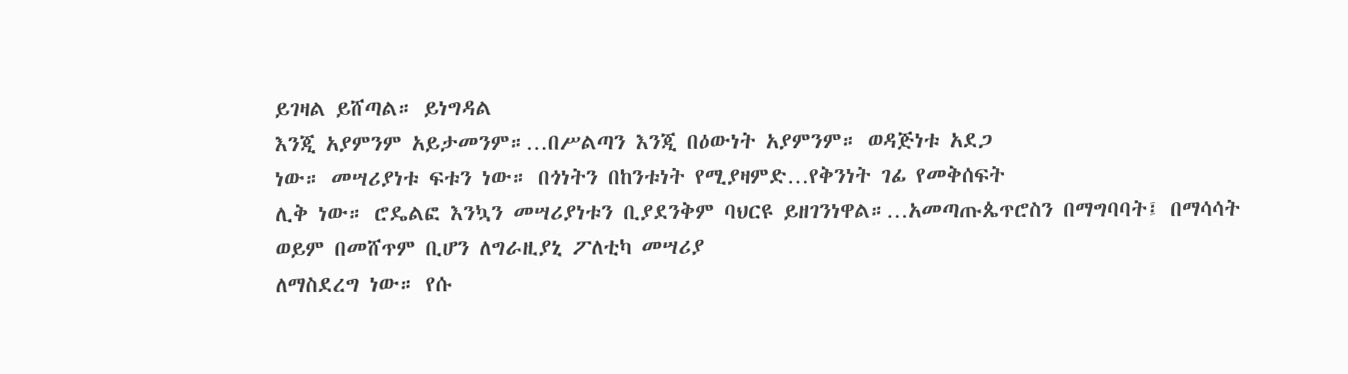ይገዛል ይሸጣል። ይነግዳል
እንጂ አያምንም አይታመንም።…በሥልጣን እንጂ በዕውነት አያምንም። ወዳጅነቱ አደጋ
ነው። መሣሪያነቱ ፍቱን ነው። በጎነትን በከንቱነት የሚያዛምድ…የቅንነት ገፊ የመቅሰፍት
ሊቅ ነው። ሮዴልፎ እንኳን መሣሪያነቱን ቢያደንቅም ባህርዩ ይዘገንነዋል።…አመጣጡጴጥሮስን በማግባባት፤ በማሳሳት ወይም በመሸጥም ቢሆን ለግራዚያኒ ፖለቲካ መሣሪያ
ለማስደረግ ነው። የሱ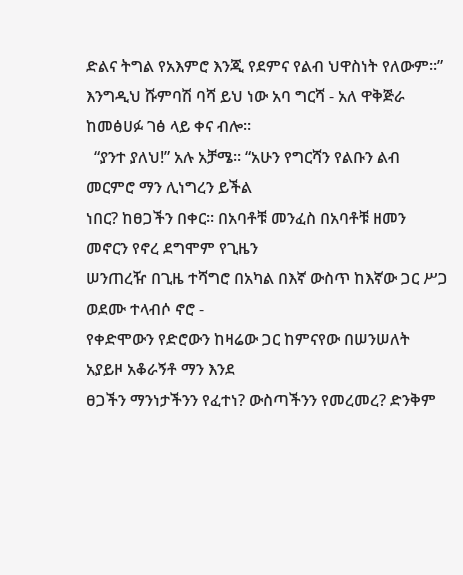ድልና ትግል የአእምሮ እንጂ የደምና የልብ ህዋስነት የለውም።” እንግዲህ ሹምባሽ ባሻ ይህ ነው አባ ግርሻ - አለ ዋቅጅራ ከመፅሀፉ ገፅ ላይ ቀና ብሎ።
  “ያንተ ያለህ!” አሉ አቻሜ። “አሁን የግርሻን የልቡን ልብ መርምሮ ማን ሊነግረን ይችል
ነበር? ከፀጋችን በቀር። በአባቶቹ መንፈስ በአባቶቹ ዘመን መኖርን የኖረ ደግሞም የጊዜን
ሠንጠረዥ በጊዜ ተሻግሮ በአካል በእኛ ውስጥ ከእኛው ጋር ሥጋ ወደሙ ተላብሶ ኖሮ -
የቀድሞውን የድሮውን ከዛሬው ጋር ከምናየው በሠንሠለት አያይዞ አቆራኝቶ ማን እንደ
ፀጋችን ማንነታችንን የፈተነ? ውስጣችንን የመረመረ? ድንቅም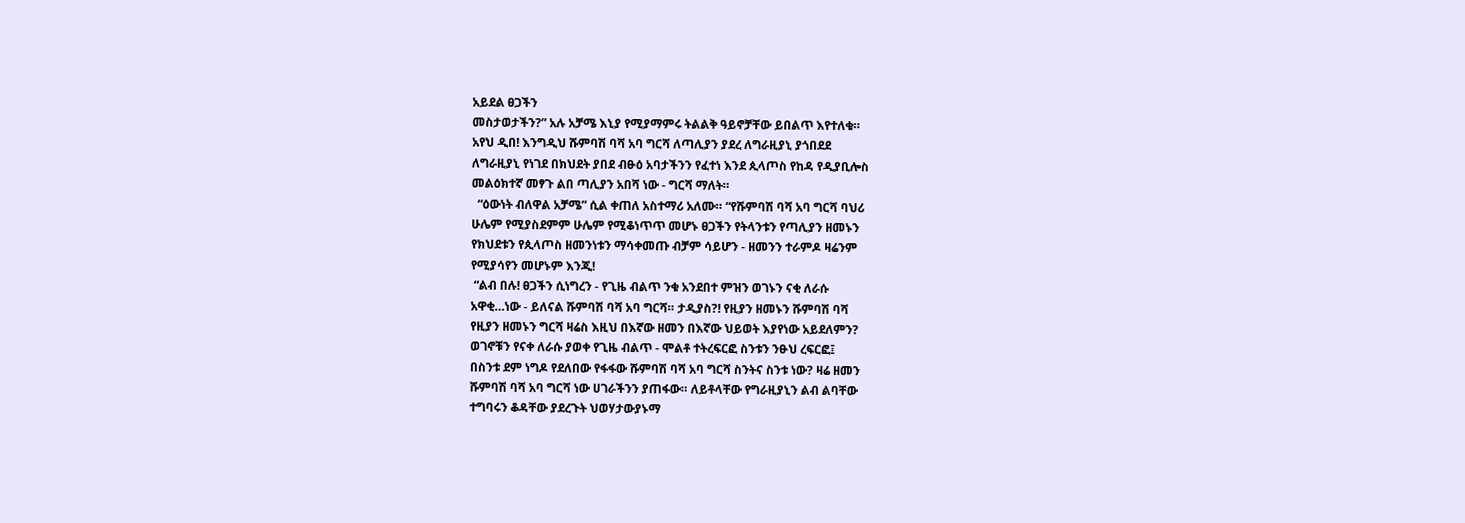አይደል ፀጋችን
መስታወታችን?” አሉ አቻሜ እኒያ የሚያማምሩ ትልልቅ ዓይኖቻቸው ይበልጥ እየተለቁ።
አየህ ዲበ! እንግዲህ ሹምባሽ ባሻ አባ ግርሻ ለጣሊያን ያደረ ለግራዚያኒ ያጎበደደ
ለግራዚያኒ የነገደ በክህደት ያበደ ብፁዕ አባታችንን የፈተነ እንደ ጲላጦስ የከዳ የዲያቢሎስ
መልዕክተኛ መፃጉ ልበ ጣሊያን አበሻ ነው - ግርሻ ማለት።
  “ዕውነት ብለዋል አቻሜ” ሲል ቀጠለ አስተማሪ አለሙ። “የሹምባሽ ባሻ አባ ግርሻ ባህሪ
ሁሌም የሚያስደምም ሁሌም የሚቆነጥጥ መሆኑ ፀጋችን የትላንቱን የጣሊያን ዘመኑን
የክህደቱን የጲላጦስ ዘመንነቱን ማሳቀመጡ ብቻም ሳይሆን - ዘመንን ተራምዶ ዛሬንም
የሚያሳየን መሆኑም እንጂ!
 “ልብ በሉ! ፀጋችን ሲነግረን - የጊዜ ብልጥ ንቁ አንደበተ ምዝን ወገኑን ናቂ ለራሱ
አዋቂ…ነው - ይለናል ሹምባሽ ባሻ አባ ግርሻ። ታዲያስ?! የዚያን ዘመኑን ሹምባሽ ባሻ
የዚያን ዘመኑን ግርሻ ዛሬስ እዚህ በእኛው ዘመን በእኛው ህይወት እያየነው አይደለምን?
ወገኖቹን የናቀ ለራሱ ያወቀ የጊዜ ብልጥ - ሞልቶ ተትረፍርፎ ስንቱን ንፁህ ረፍርፎ፤
በስንቱ ደም ነግዶ የደለበው የፋፋው ሹምባሽ ባሻ አባ ግርሻ ስንትና ስንቱ ነው? ዛሬ ዘመን
ሹምባሽ ባሻ አባ ግርሻ ነው ሀገራችንን ያጠፋው። ለይቶላቸው የግራዚያኒን ልብ ልባቸው
ተግባሩን ቆዳቸው ያደረጉት ህወሃታውያኑማ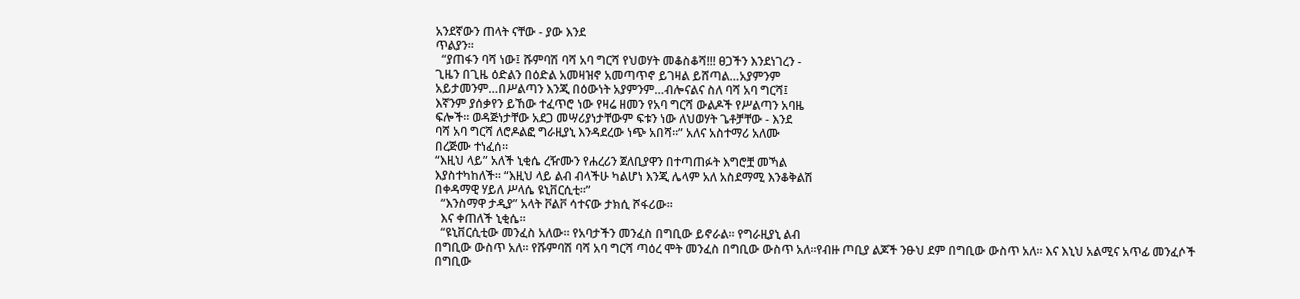አንደኛውን ጠላት ናቸው - ያው እንደ
ጥልያን።
  “ያጠፋን ባሻ ነው፤ ሹምባሽ ባሻ አባ ግርሻ የህወሃት መቆስቆሻ!!! ፀጋችን እንደነገረን -
ጊዜን በጊዜ ዕድልን በዕድል አመዛዝኖ አመጣጥኖ ይገዛል ይሸጣል…አያምንም
አይታመንም…በሥልጣን እንጂ በዕውነት አያምንም…ብሎናልና ስለ ባሻ አባ ግርሻ፤
እኛንም ያሰቃየን ይኸው ተፈጥሮ ነው የዛሬ ዘመን የአባ ግርሻ ውልዶች የሥልጣን አባዜ
ፍሎች። ወዳጅነታቸው አደጋ መሣሪያነታቸውም ፍቱን ነው ለህወሃት ጌቶቻቸው - እንደ
ባሻ አባ ግርሻ ለሮዶልፎ ግራዚያኒ እንዳደረው ነጭ አበሻ።” አለና አስተማሪ አለሙ
በረጅሙ ተነፈሰ።
“እዚህ ላይ” አለች ኒቂሴ ረዥሙን የሐረሪን ጀለቢያዋን በተጣጠፉት እግሮቿ መኻል
እያስተካከለች። “እዚህ ላይ ልብ ብላችሁ ካልሆነ እንጂ ሌላም አለ አስደማሚ እንቆቅልሽ
በቀዳማዊ ሃይለ ሥላሴ ዩኒቨርሲቲ።”
  “እንስማዋ ታዲያ” አላት ቮልቮ ሳተናው ታክሲ ሾፋሪው።
  እና ቀጠለች ኒቂሴ።
  “ዩኒቨርሲቲው መንፈስ አለው። የአባታችን መንፈስ በግቢው ይኖራል። የግራዚያኒ ልብ
በግቢው ውስጥ አለ። የሹምባሽ ባሻ አባ ግርሻ ጣዕረ ሞት መንፈስ በግቢው ውስጥ አለ።የብዙ ጦቢያ ልጆች ንፁህ ደም በግቢው ውስጥ አለ። እና እኒህ አልሚና አጥፊ መንፈሶች
በግቢው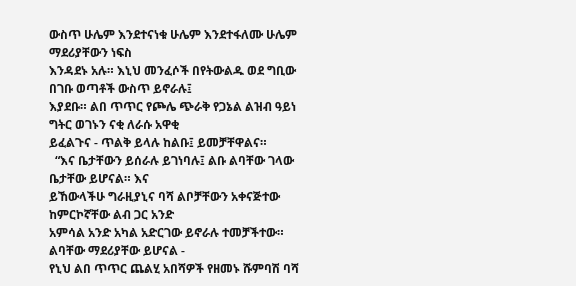ውስጥ ሁሌም እንደተናነቁ ሁሌም እንደተፋለሙ ሁሌም ማደሪያቸውን ነፍስ
እንዳደኑ አሉ። እኒህ መንፈሶች በየትውልዱ ወደ ግቢው በገቡ ወጣቶች ውስጥ ይኖራሉ፤
እያደቡ። ልበ ጥጥር የጮሌ ጭራቅ የጋኔል ልዝብ ዓይነ ግትር ወገኑን ናቂ ለራሱ አዋቂ
ይፈልጉና - ጥልቅ ይላሉ ከልቡ፤ ይመቻቸዋልና።
  “እና ቤታቸውን ይሰራሉ ይገነባሉ፤ ልቡ ልባቸው ገላው ቤታቸው ይሆናል። እና
ይኸውላችሁ ግራዚያኒና ባሻ ልቦቻቸውን አቀናጅተው ከምርኮኛቸው ልብ ጋር አንድ
አምሳል አንድ አካል አድርገው ይኖራሉ ተመቻችተው። ልባቸው ማደሪያቸው ይሆናል -
የኒህ ልበ ጥጥር ጨልሂ አበሻዎች የዘመኑ ሹምባሽ ባሻ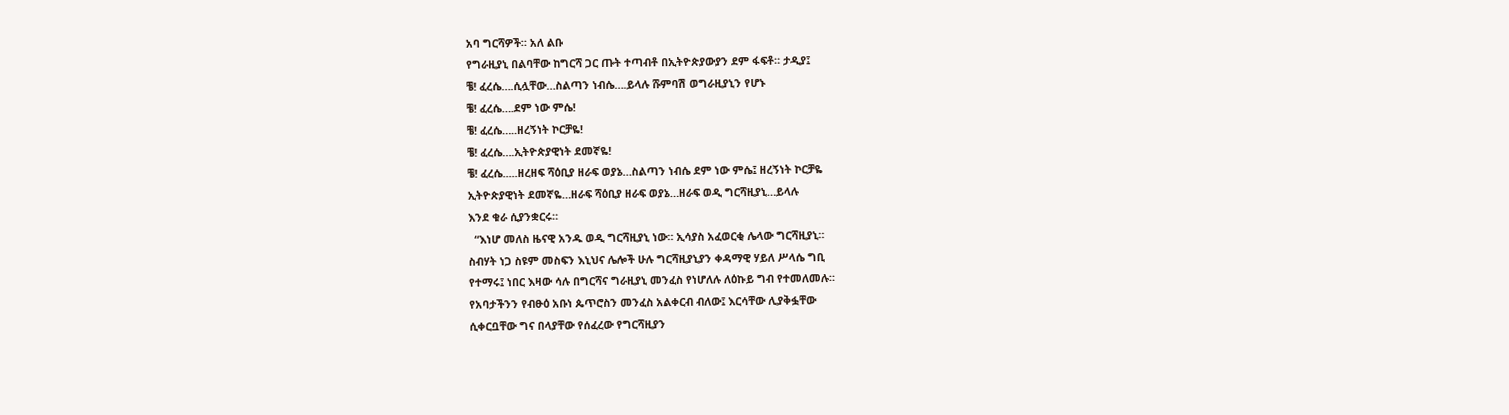አባ ግርሻዎች። አለ ልቡ
የግራዚያኒ በልባቸው ከግርሻ ጋር ጡት ተጣብቶ በኢትዮጵያውያን ደም ፋፍቶ። ታዲያ፤
ቼ! ፈረሴ….ሲሏቸው…ስልጣን ነብሴ….ይላሉ ሹምባሽ ወግራዚያኒን የሆኑ
ቼ! ፈረሴ….ደም ነው ምሴ!
ቼ! ፈረሴ…..ዘረኝነት ኮርቻዬ!
ቼ! ፈረሴ….ኢትዮጵያዊነት ደመኛዬ!
ቼ! ፈረሴ.....ዘረዘፍ ሻዕቢያ ዘራፍ ወያኔ…ስልጣን ነብሴ ደም ነው ምሴ፤ ዘረኝነት ኮርቻዬ
ኢትዮጵያዊነት ደመኛዬ…ዘራፍ ሻዕቢያ ዘራፍ ወያኔ…ዘራፍ ወዲ ግርሻዚያኒ…ይላሉ
እንደ ቁራ ሲያንቋርሩ።
  “እነሆ መለስ ዜናዊ አንዱ ወዲ ግርሻዚያኒ ነው። ኢሳያስ አፈወርቂ ሌላው ግርሻዚያኒ።
ስብሃት ነጋ ስዩም መስፍን እኒህና ሌሎች ሁሉ ግርሻዚያኒያን ቀዳማዊ ሃይለ ሥላሴ ግቢ
የተማሩ፤ ነበር እዛው ሳሉ በግርሻና ግራዚያኒ መንፈስ የነሆለሉ ለዕኩይ ግብ የተመለመሉ።
የአባታችንን የብፁዕ አቡነ ጴጥሮስን መንፈስ አልቀርብ ብለው፤ እርሳቸው ሊያቅፏቸው
ሲቀርቧቸው ግና በላያቸው የሰፈረው የግርሻዚያን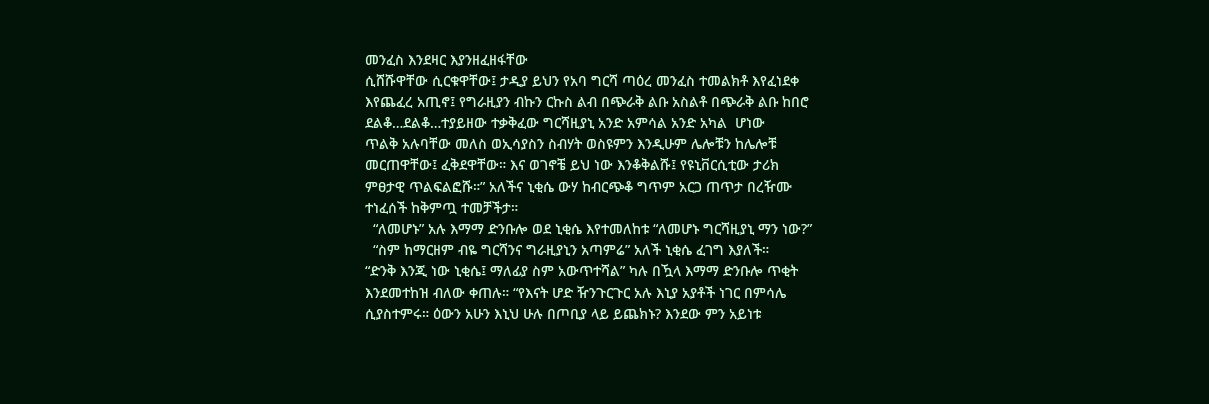መንፈስ እንደዛር እያንዘፈዘፋቸው
ሲሸሹዋቸው ሲርቁዋቸው፤ ታዲያ ይህን የአባ ግርሻ ጣዕረ መንፈስ ተመልክቶ እየፈነደቀ
እየጨፈረ አጢኖ፤ የግራዚያን ብኩን ርኩስ ልብ በጭራቅ ልቡ አስልቶ በጭራቅ ልቡ ከበሮ
ደልቆ…ደልቆ…ተያይዘው ተቃቅፈው ግርሻዚያኒ አንድ አምሳል አንድ አካል  ሆነው
ጥልቅ አሉባቸው መለስ ወኢሳያስን ስብሃት ወስዩምን እንዲሁም ሌሎቹን ከሌሎቹ
መርጠዋቸው፤ ፈቅደዋቸው። እና ወገኖቼ ይህ ነው እንቆቅልሹ፤ የዩኒቨርሲቲው ታሪክ
ምፀታዊ ጥልፍልፎሹ።” አለችና ኒቂሴ ውሃ ከብርጭቆ ግጥም አርጋ ጠጥታ በረዥሙ
ተነፈሰች ከቅምጧ ተመቻችታ።
  “ለመሆኑ” አሉ እማማ ድንቡሎ ወደ ኒቂሴ እየተመለከቱ “ለመሆኑ ግርሻዚያኒ ማን ነው?”
  “ስም ከማርዘም ብዬ ግርሻንና ግራዚያኒን አጣምሬ” አለች ኒቂሴ ፈገግ እያለች።
“ድንቅ እንጂ ነው ኒቂሴ፤ ማለፊያ ስም አውጥተሻል” ካሉ በዃላ እማማ ድንቡሎ ጥቂት
እንደመተከዝ ብለው ቀጠሉ። “የእናት ሆድ ዥንጉርጉር አሉ እኒያ አያቶች ነገር በምሳሌ
ሲያስተምሩ። ዕውን አሁን እኒህ ሁሉ በጦቢያ ላይ ይጨክኑ? እንደው ምን አይነቱ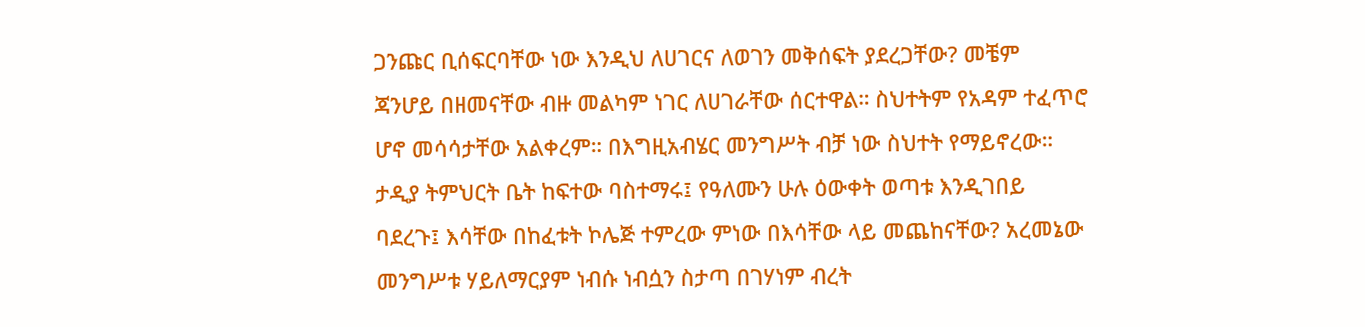ጋንጩር ቢሰፍርባቸው ነው እንዲህ ለሀገርና ለወገን መቅሰፍት ያደረጋቸው? መቼም
ጃንሆይ በዘመናቸው ብዙ መልካም ነገር ለሀገራቸው ሰርተዋል። ስህተትም የአዳም ተፈጥሮ
ሆኖ መሳሳታቸው አልቀረም። በእግዚአብሄር መንግሥት ብቻ ነው ስህተት የማይኖረው።
ታዲያ ትምህርት ቤት ከፍተው ባስተማሩ፤ የዓለሙን ሁሉ ዕውቀት ወጣቱ እንዲገበይ
ባደረጉ፤ እሳቸው በከፈቱት ኮሌጅ ተምረው ምነው በእሳቸው ላይ መጨከናቸው? አረመኔው
መንግሥቱ ሃይለማርያም ነብሱ ነብሷን ስታጣ በገሃነም ብረት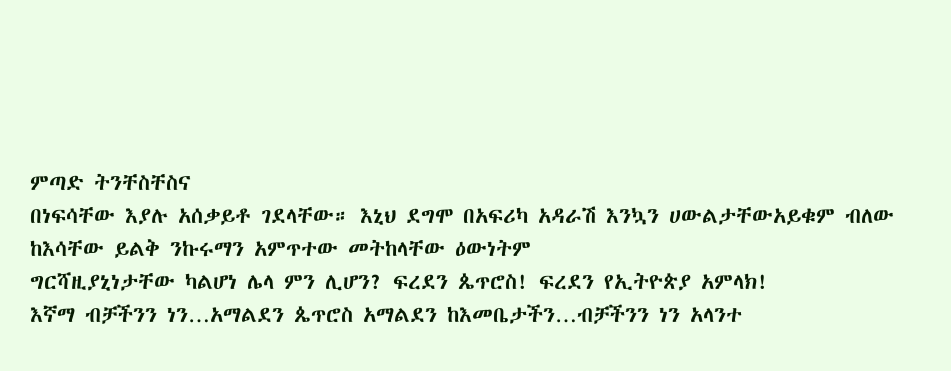ምጣድ ትንቸስቸስና
በነፍሳቸው እያሉ አሰቃይቶ ገደላቸው። እኒህ ደግሞ በአፍሪካ አዳራሽ እንኳን ሀውልታቸውአይቁም ብለው ከእሳቸው ይልቅ ንኩሩማን አምጥተው መትከላቸው ዕውነትም
ግርሻዚያኒነታቸው ካልሆነ ሌላ ምን ሊሆን? ፍረደን ጴጥሮስ! ፍረደን የኢትዮጵያ አምላክ!
እኛማ ብቻችንን ነን…አማልደን ጴጥሮስ አማልደን ከእመቤታችን…ብቻችንን ነን አላንተ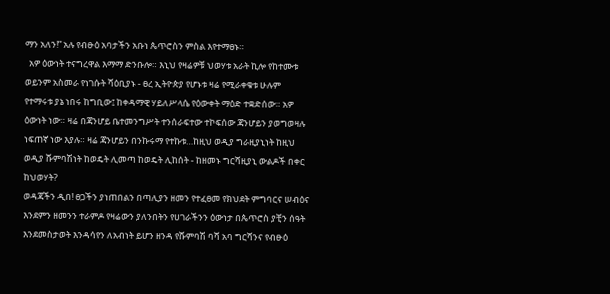ማን አለን!” አሉ የብፁዕ አባታችን አቡነ ጴጥሮስን ምስል እየተማፀኑ።
  አዎ ዕውነት ተናግረዋል እማማ ድንቡሎ። እኒህ የዛሬዎቹ ህወሃቱ አራት ኪሎ የከተሙቱ
ወይንም አስመራ የነገሱት ሻዕቢያኑ - ፀረ ኢትዮጵያ የሆኑቱ ዛሬ የሚራቀቁቱ ሁሉም
የተማሩቱ ያኔ ነበሩ ከግቢው፤ ከቀዳማዊ ሃይለሥላሴ የዕውቀት ማዕድ ተቋድሰው። አዎ
ዕውነት ነው። ዛሬ በጃንሆይ ቤተመንግሥት ተንሰራፍተው ተኮፍሰው ጃንሆይን ያወግወዛሉ
ነፍጠኛ ነው እያሉ። ዛሬ ጃንሆይን በንኩሩማ የተኩቱ…ከዚህ ወዲያ ግራዚያኒነት ከዚህ
ወዲያ ሹምባሽነት ከወዴት ሊመጣ ከወዴት ሊከሰት - ከዘመኑ ግርሻዚያኒ ውልዶች በቀር
ከህወሃት?
ወዳጃችን ዲበ! ፀጋችን ያነጠበልን በጣሊያን ዘመን የተፈፀመ የክህደት ምግባርና ሠብዕና
እንደምን ዘመንን ተራምዶ የዛሬውን ያለንበትን የሀገራችንን ዕውነታ በጴጥሮስ ያቺን ሰዓት
እንደመስታወት እንዳሳየን ለአብነት ይሆን ዘንዳ የሹምባሽ ባሻ አባ ግርሻንና የብፁዕ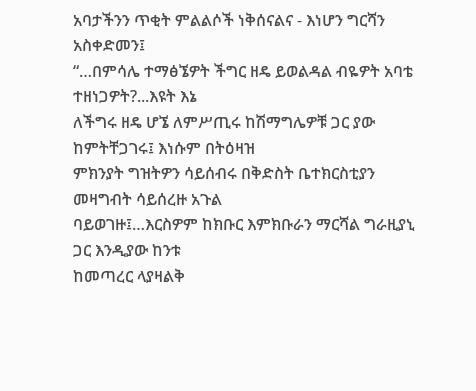አባታችንን ጥቂት ምልልሶች ነቅሰናልና - እነሆን ግርሻን አስቀድመን፤
“…በምሳሌ ተማፅኜዎት ችግር ዘዴ ይወልዳል ብዬዎት አባቴ ተዘነጋዎት?...እዩት እኔ
ለችግሩ ዘዴ ሆኜ ለምሥጢሩ ከሽማግሌዎቹ ጋር ያው ከምትቸጋገሩ፤ እነሱም በትዕዛዝ
ምክንያት ግዝትዎን ሳይሰብሩ በቅድስት ቤተክርስቲያን መዛግብት ሳይሰረዙ አጉል
ባይወገዙ፤…እርስዎም ከክቡር እምክቡራን ማርሻል ግራዚያኒ ጋር እንዲያው ከንቱ
ከመጣረር ላያዛልቅ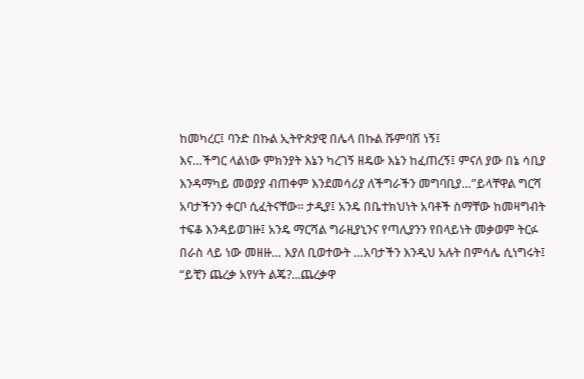ከመካረር፤ ባንድ በኩል ኢትዮጵያዊ በሌላ በኩል ሹምባሽ ነኝ፤
እና…ችግር ላልነው ምክንያት እኔን ካረገኝ ዘዴው እኔን ከፈጠረኝ፤ ምናለ ያው በኔ ሳቢያ
እንዳማካይ መወያያ ብጠቀም እንደመሳሪያ ለችግራችን መግባቢያ…”ይላቸዋል ግርሻ
አባታችንን ቀርቦ ሲፈትናቸው። ታዲያ፤ አንዴ በቤተክህነት አባቶች ስማቸው ከመዛግብት
ተፍቆ እንዳይወገዙ፤ አንዴ ማርሻል ግራዚያኒንና የጣሊያንን የበላይነት መቃወም ትርፉ
በራስ ላይ ነው መዘዙ… እያለ ቢወተውት …አባታችን እንዲህ አሉት በምሳሌ ሲነግሩት፤
“ይቺን ጨረቃ አየሃት ልጄ?...ጨረቃዋ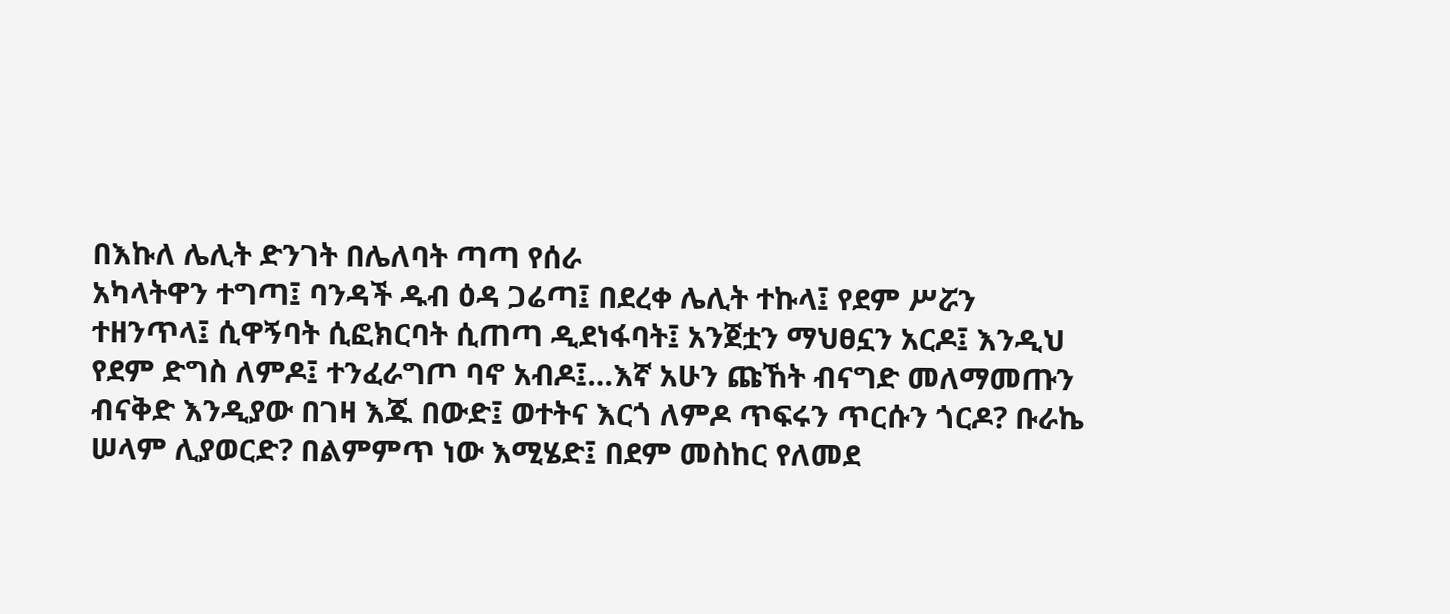በእኩለ ሌሊት ድንገት በሌለባት ጣጣ የሰራ
አካላትዋን ተግጣ፤ ባንዳች ዱብ ዕዳ ጋሬጣ፤ በደረቀ ሌሊት ተኩላ፤ የደም ሥሯን
ተዘንጥላ፤ ሲዋኝባት ሲፎክርባት ሲጠጣ ዲደነፋባት፤ አንጀቷን ማህፀኗን አርዶ፤ እንዲህ
የደም ድግስ ለምዶ፤ ተንፈራግጦ ባኖ አብዶ፤…እኛ አሁን ጩኸት ብናግድ መለማመጡን
ብናቅድ እንዲያው በገዛ እጁ በውድ፤ ወተትና እርጎ ለምዶ ጥፍሩን ጥርሱን ጎርዶ? ቡራኬ
ሠላም ሊያወርድ? በልምምጥ ነው እሚሄድ፤ በደም መስከር የለመደ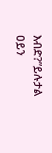እብድ?”ይሉታል
ዐይን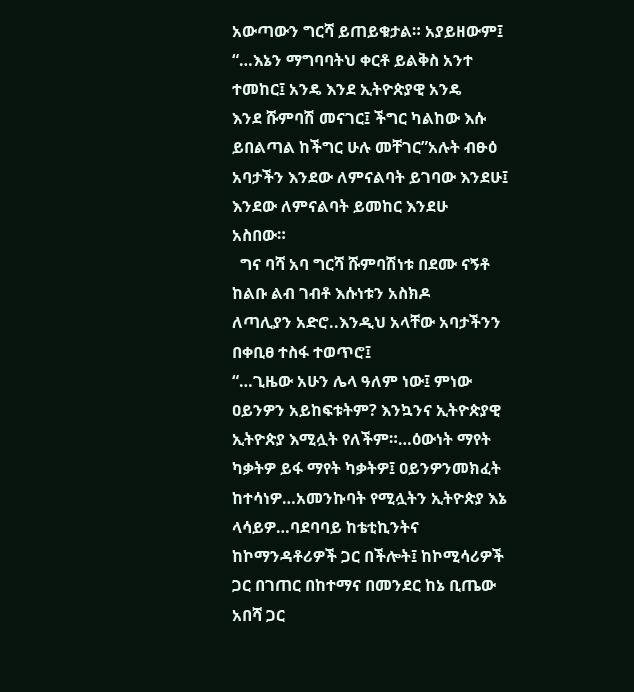አውጣውን ግርሻ ይጠይቁታል። አያይዘውም፤
“…እኔን ማግባባትህ ቀርቶ ይልቅስ አንተ ተመከር፤ አንዴ እንደ ኢትዮጵያዊ አንዴ
እንደ ሹምባሽ መናገር፤ ችግር ካልከው እሱ ይበልጣል ከችግር ሁሉ መቸገር”አሉት ብፁዕ
አባታችን እንደው ለምናልባት ይገባው እንደሁ፤ እንደው ለምናልባት ይመከር እንደሁ
አስበው።
  ግና ባሻ አባ ግርሻ ሹምባሽነቱ በደሙ ናኝቶ ከልቡ ልብ ገብቶ እሱነቱን አስክዶ
ለጣሊያን አድሮ..እንዲህ አላቸው አባታችንን በቀቢፀ ተስፋ ተወጥሮ፤
“…ጊዜው አሁን ሌላ ዓለም ነው፤ ምነው ዐይንዎን አይከፍቱትም? እንኳንና ኢትዮጵያዊ
ኢትዮጵያ እሚሏት የለችም።…ዕውነት ማየት ካቃትዎ ይፋ ማየት ካቃትዎ፤ ዐይንዎንመክፈት ከተሳነዎ…አመንኩባት የሚሏትን ኢትዮጵያ እኔ ላሳይዎ…ባደባባይ ከቴቲኪንትና
ከኮማንዳቶሪዎች ጋር በችሎት፤ ከኮሚሳሪዎች ጋር በገጠር በከተማና በመንደር ከኔ ቢጤው
አበሻ ጋር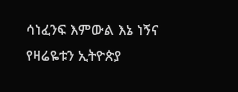ሳነፈንፍ እምውል እኔ ነኝና የዛሬዬቱን ኢትዮጵያ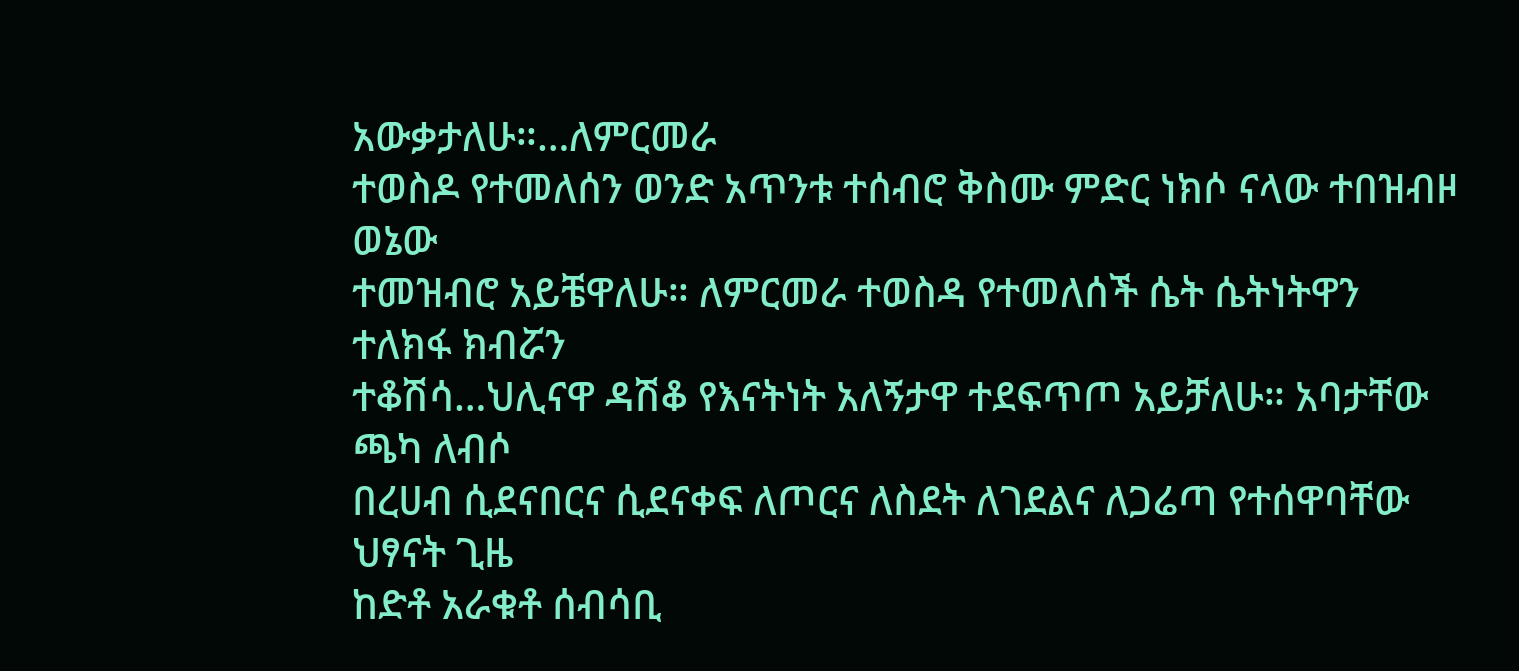አውቃታለሁ።…ለምርመራ
ተወስዶ የተመለሰን ወንድ አጥንቱ ተሰብሮ ቅስሙ ምድር ነክሶ ናላው ተበዝብዞ ወኔው
ተመዝብሮ አይቼዋለሁ። ለምርመራ ተወስዳ የተመለሰች ሴት ሴትነትዋን ተለክፋ ክብሯን
ተቆሽሳ…ህሊናዋ ዳሽቆ የእናትነት አለኝታዋ ተደፍጥጦ አይቻለሁ። አባታቸው ጫካ ለብሶ
በረሀብ ሲደናበርና ሲደናቀፍ ለጦርና ለስደት ለገደልና ለጋሬጣ የተሰዋባቸው ህፃናት ጊዜ
ከድቶ አራቁቶ ሰብሳቢ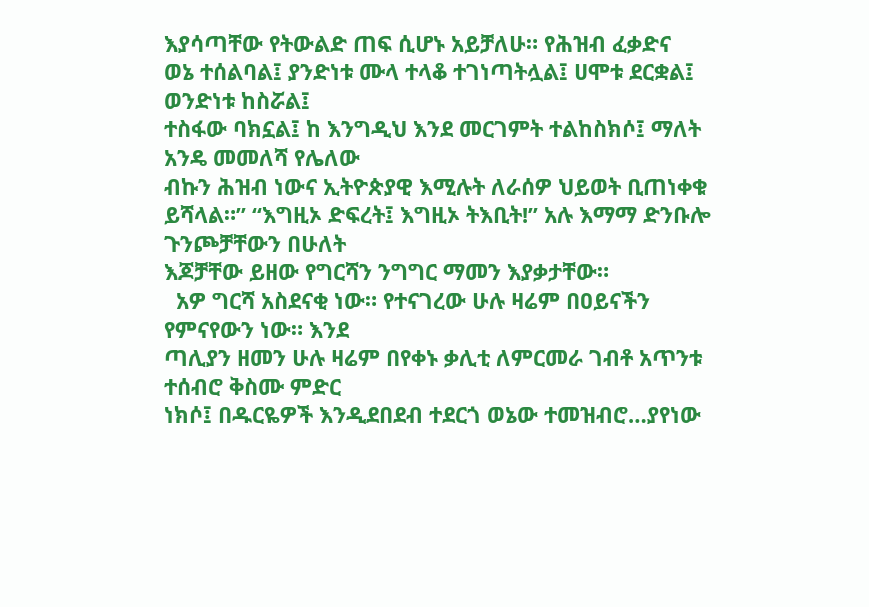እያሳጣቸው የትውልድ ጠፍ ሲሆኑ አይቻለሁ። የሕዝብ ፈቃድና
ወኔ ተሰልባል፤ ያንድነቱ ሙላ ተላቆ ተገነጣትሏል፤ ሀሞቱ ደርቋል፤ ወንድነቱ ከስሯል፤
ተስፋው ባክኗል፤ ከ እንግዲህ እንደ መርገምት ተልከስክሶ፤ ማለት አንዴ መመለሻ የሌለው
ብኩን ሕዝብ ነውና ኢትዮጵያዊ እሚሉት ለራሰዎ ህይወት ቢጠነቀቁ ይሻላል።” “እግዚኦ ድፍረት፤ እግዚኦ ትእቢት!” አሉ እማማ ድንቡሎ ጉንጮቻቸውን በሁለት
እጆቻቸው ይዘው የግርሻን ንግግር ማመን እያቃታቸው።
  አዎ ግርሻ አስደናቂ ነው። የተናገረው ሁሉ ዛሬም በዐይናችን የምናየውን ነው። እንደ
ጣሊያን ዘመን ሁሉ ዛሬም በየቀኑ ቃሊቲ ለምርመራ ገብቶ አጥንቱ ተሰብሮ ቅስሙ ምድር
ነክሶ፤ በዱርዬዎች እንዲደበደብ ተደርጎ ወኔው ተመዝብሮ…ያየነው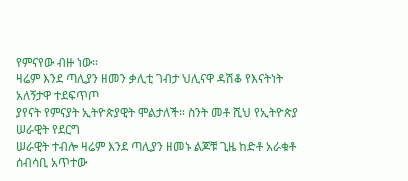የምናየው ብዙ ነው።
ዛሬም እንደ ጣሊያን ዘመን ቃሊቲ ገብታ ህሊናዋ ዳሽቆ የእናትነት አለኝታዋ ተደፍጥጦ
ያየናት የምናያት ኢትዮጵያዊት ሞልታለች። ስንት መቶ ሺህ የኢትዮጵያ ሠራዊት የደርግ
ሠራዊት ተብሎ ዛሬም እንደ ጣሊያን ዘመኑ ልጆቹ ጊዜ ከድቶ አራቁቶ ሰብሳቢ አጥተው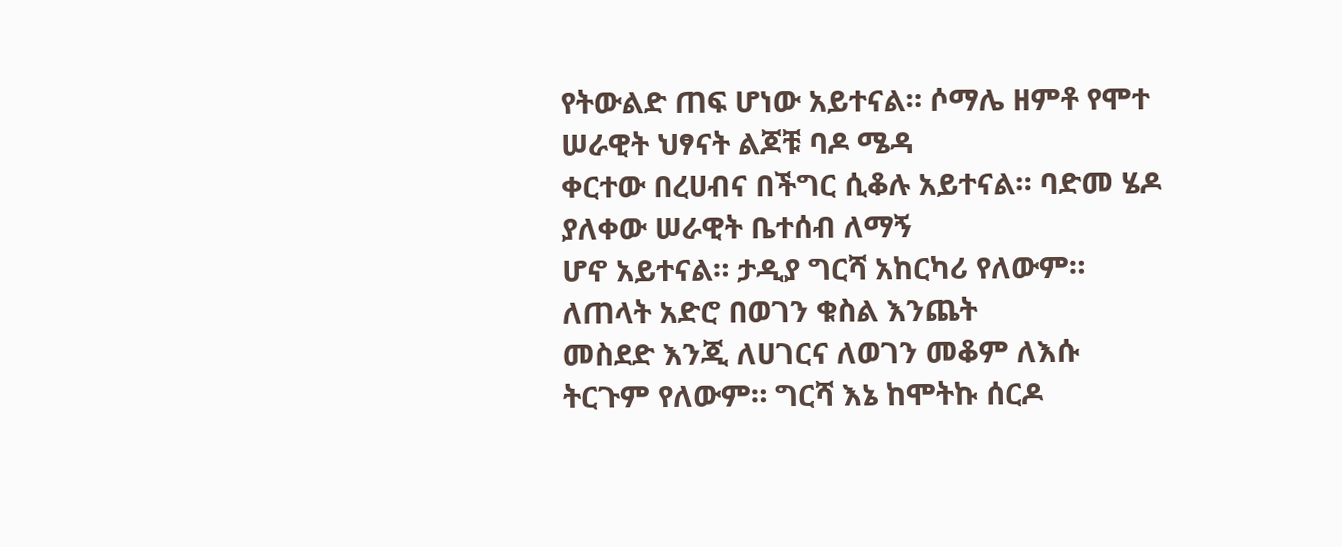የትውልድ ጠፍ ሆነው አይተናል። ሶማሌ ዘምቶ የሞተ ሠራዊት ህፃናት ልጆቹ ባዶ ሜዳ
ቀርተው በረሀብና በችግር ሲቆሉ አይተናል። ባድመ ሄዶ ያለቀው ሠራዊት ቤተሰብ ለማኝ
ሆኖ አይተናል። ታዲያ ግርሻ አከርካሪ የለውም። ለጠላት አድሮ በወገን ቁስል እንጨት
መስደድ እንጂ ለሀገርና ለወገን መቆም ለእሱ ትርጉም የለውም። ግርሻ እኔ ከሞትኩ ሰርዶ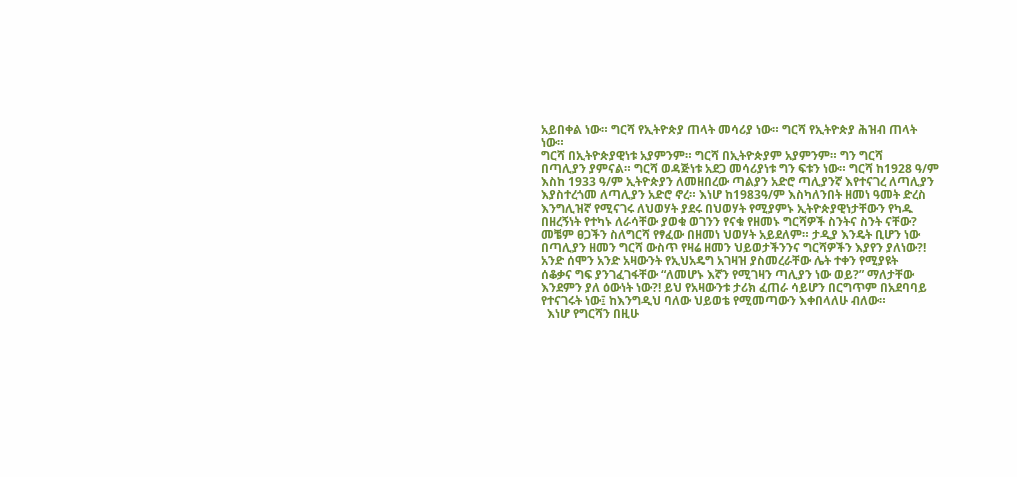አይበቀል ነው። ግርሻ የኢትዮጵያ ጠላት መሳሪያ ነው። ግርሻ የኢትዮጵያ ሕዝብ ጠላት
ነው።
ግርሻ በኢትዮጵያዊነቱ አያምንም። ግርሻ በኢትዮጵያም አያምንም። ግን ግርሻ
በጣሊያን ያምናል። ግርሻ ወዳጅነቱ አደጋ መሳሪያነቱ ግን ፍቱን ነው። ግርሻ ከ1928 ዓ/ም
እስከ 1933 ዓ/ም ኢትዮጵያን ለመዘበረው ጣልያን አድሮ ጣሊያንኛ እየተናገረ ለጣሊያን
እያስተረጎመ ለጣሊያን አድሮ ኖረ። እነሆ ከ1983ዓ/ም እስካለንበት ዘመነ ዓመት ድረስ
እንግሊዝኛ የሚናገሩ ለህወሃት ያደሩ በህወሃት የሚያምኑ ኢትዮጵያዊነታቸውን የካዱ
በዘረኝነት የተካኑ ለራሳቸው ያወቁ ወገንን የናቁ የዘመኑ ግርሻዎች ስንትና ስንት ናቸው?
መቼም ፀጋችን ስለግርሻ የፃፈው በዘመነ ህወሃት አይደለም። ታዲያ እንዴት ቢሆን ነው
በጣሊያን ዘመን ግርሻ ውስጥ የዛሬ ዘመን ህይወታችንንና ግርሻዎችን እያየን ያለነው?!
አንድ ሰሞን አንድ አዛውንት የኢህአዴግ አገዛዝ ያስመረራቸው ሌት ተቀን የሚያዩት
ሰቆቃና ግፍ ያንገፈገፋቸው “ለመሆኑ እኛን የሚገዛን ጣሊያን ነው ወይ?” ማለታቸው
እንደምን ያለ ዕውነት ነው?! ይህ የአዛውንቱ ታሪክ ፈጠራ ሳይሆን በርግጥም በአደባባይ
የተናገሩት ነው፤ ከእንግዲህ ባለው ህይወቴ የሚመጣውን እቀበላለሁ ብለው።
  እነሆ የግርሻን በዚሁ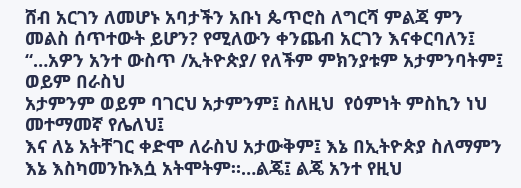ሸብ አርገን ለመሆኑ አባታችን አቡነ ጴጥሮስ ለግርሻ ምልጃ ምን
መልስ ሰጥተውት ይሆን? የሚለውን ቀንጨብ አርገን እናቀርባለን፤
“…አዎን አንተ ውስጥ /ኢትዮጵያ/ የለችም ምክንያቱም አታምንባትም፤ ወይም በራስህ
አታምንም ወይም ባገርህ አታምንም፤ ስለዚህ  የዕምነት ምስኪን ነህ መተማመኛ የሌለህ፤
እና ለኔ አትቸገር ቀድሞ ለራስህ አታውቅም፤ እኔ በኢትዮጵያ ስለማምን እኔ እስካመንኩእሷ አትሞትም።…ልጄ፤ ልጄ አንተ የዚህ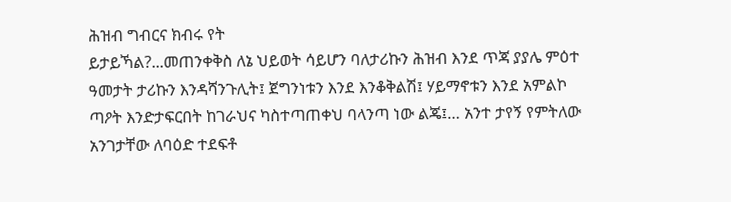ሕዝብ ግብርና ክብሩ የት
ይታይኻል?...መጠንቀቅስ ለኔ ህይወት ሳይሆን ባለታሪኩን ሕዝብ እንደ ጥጃ ያያሌ ምዕተ
ዓመታት ታሪኩን እንዳሻንጉሊት፤ ጀግንነቱን እንደ እንቆቅልሽ፤ ሃይማኖቱን እንደ አምልኮ
ጣዖት እንድታፍርበት ከገራህና ካስተጣጠቀህ ባላንጣ ነው ልጄ፤… አንተ ታየኝ የምትለው
አንገታቸው ለባዕድ ተደፍቶ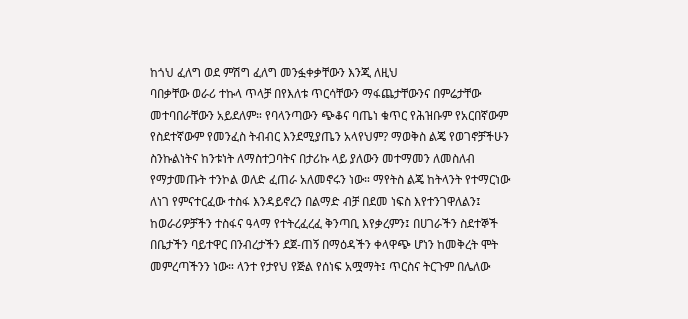ከጎህ ፈለግ ወደ ምሽግ ፈለግ መንፏቀቃቸውን እንጂ ለዚህ
ባበቃቸው ወራሪ ተኩላ ጥላቻ በየእለቱ ጥርሳቸውን ማፋጨታቸውንና በምሬታቸው
መተባበራቸውን አይደለም። የባላንጣውን ጭቆና ባጤነ ቁጥር የሕዝቡም የአርበኛውም
የስደተኛውም የመንፈስ ትብብር እንደሚያጤን አላየህም? ማወቅስ ልጄ የወገኖቻችሁን
ስንኩልነትና ከንቱነት ለማስተጋባትና በታሪኩ ላይ ያለውን መተማመን ለመስለብ
የማታመጡት ተንኮል ወለድ ፈጠራ አለመኖሩን ነው። ማየትስ ልጄ ከትላንት የተማርነው
ለነገ የምናተርፈው ተስፋ እንዳይኖረን በልማድ ብቻ በደመ ነፍስ እየተንገዋለልን፤
ከወራሪዎቻችን ተስፋና ዓላማ የተትረፈረፈ ቅንጣቢ እየቃረምን፤ በሀገራችን ስደተኞች
በቤታችን ባይተዋር በንብረታችን ደጀ-ጠኝ በማዕዳችን ቀላዋጭ ሆነን ከመቅረት ሞት
መምረጣችንን ነው። ላንተ የታየህ የጅል የሰነፍ አሟማት፤ ጥርስና ትርጉም በሌለው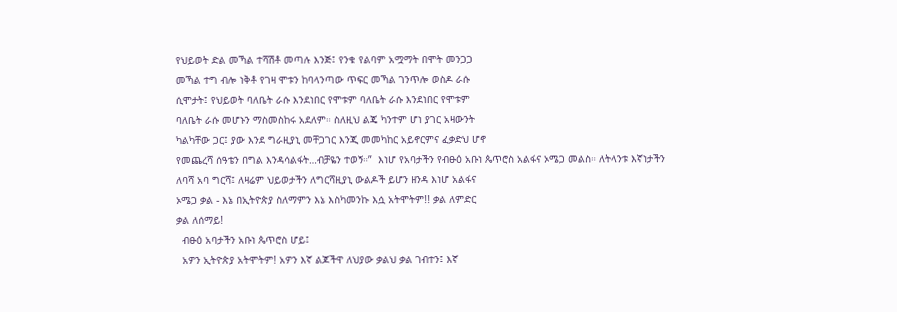የህይወት ድል መኻል ተሻሽቶ መጣሉ እንጅ፤ የንቁ የልባም አሟማት በሞት መንጋጋ
መኻል ተግ ብሎ ነቅቶ የገዛ ሞቱን ከባላንጣው ጥፍር መኻል ገንጥሎ ወስዶ ራሱ
ሲሞታት፤ የህይወት ባለቤት ራሱ እንደነበር የሞቱም ባለቤት ራሱ እንደነበር የሞቱም
ባለቤት ራሱ መሆኑን ማስመስከሩ አደለም። ስለዚህ ልጄ ካንተም ሆነ ያገር አዛውንት
ካልካቸው ጋር፤ ያው እንደ ግራዚያኒ መቸጋገር እንጂ መመካከር አይኖርምና ፈቃድህ ሆኖ
የመጨረሻ ሰዓቴን በግል እንዳሳልፋት…ብቻዬን ተወኝ።”  እነሆ የአባታችን የብፁዕ አቡነ ጴጥሮስ አልፋና ኦሜጋ መልስ። ለትላንቱ እኛነታችን
ለባሻ አባ ግርሻ፤ ለዛሬም ህይወታችን ለግርሻዚያኒ ውልዶች ይሆን ዘንዳ እነሆ አልፋና
ኦሜጋ ቃል - እኔ በኢትዮጵያ ስለማምን እኔ እስካመንኩ እሷ አትሞትም!! ቃል ለምድር
ቃል ለሰማይ!
  ብፁዕ አባታችን አቡነ ጴጥሮስ ሆይ፤
  አዎን ኢትዮጵያ አትሞትም! አዎን እኛ ልጆችዋ ለህያው ቃልህ ቃል ገብተን፤ እኛ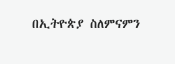በኢትዮጵያ ስለምናምን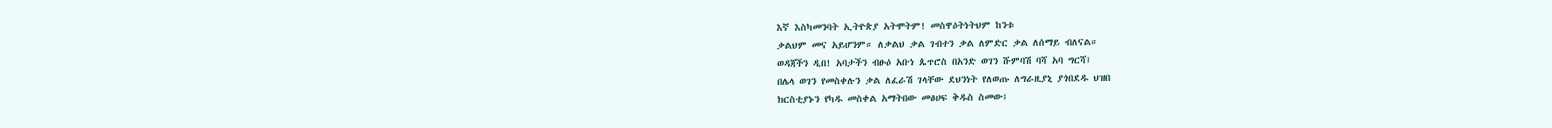እኛ እስካመንባት ኢትዮጵያ አትሞትም! መስዋዕትነትህም ከንቱ
ቃልህም መና አይሆንም። ለቃልህ ቃል ገብተን ቃል ለምድር ቃል ለሰማይ ብለናል።
ወዳጃችን ዲበ! አባታችን ብፁዕ አቡነ ጴጥሮስ በአንድ ወገን ሹምባሽ ባሻ አባ ግርሻ፤
በሌላ ወገን የመስቀሉን ቃል ለፈራሽ ገላቸው ደህንነት የለወጡ ለግራዚያኒ ያጎበደዱ ህዝበ
ክርስቲያኑን የካዱ መስቀል አማትበው መፅሀፍ ቅዱስ ስመው፤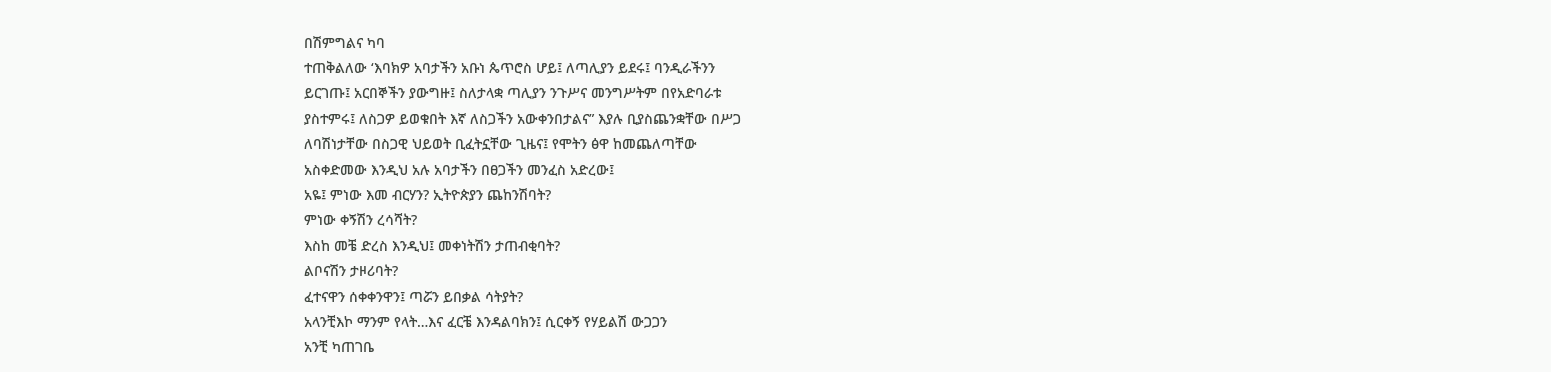በሽምግልና ካባ
ተጠቅልለው ‘እባክዎ አባታችን አቡነ ጴጥሮስ ሆይ፤ ለጣሊያን ይደሩ፤ ባንዲራችንን
ይርገጡ፤ አርበኞችን ያውግዙ፤ ስለታላቋ ጣሊያን ንጉሥና መንግሥትም በየአድባራቱ
ያስተምሩ፤ ለስጋዎ ይወቁበት እኛ ለስጋችን አውቀንበታልና” እያሉ ቢያስጨንቋቸው በሥጋ
ለባሽነታቸው በስጋዊ ህይወት ቢፈትኗቸው ጊዜና፤ የሞትን ፅዋ ከመጨለጣቸው
አስቀድመው እንዲህ አሉ አባታችን በፀጋችን መንፈስ አድረው፤
አዬ፤ ምነው እመ ብርሃን? ኢትዮጵያን ጨከንሽባት?
ምነው ቀኝሽን ረሳሻት?
እስከ መቼ ድረስ እንዲህ፤ መቀነትሽን ታጠብቂባት?
ልቦናሽን ታዞሪባት?
ፈተናዋን ሰቀቀንዋን፤ ጣሯን ይበቃል ሳትያት?
አላንቺእኮ ማንም የላት…እና ፈርቼ እንዳልባክን፤ ሲርቀኝ የሃይልሽ ውጋጋን
አንቺ ካጠገቤ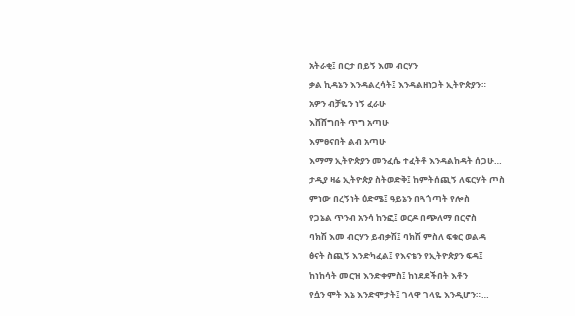አትራቂ፤ በርታ በይኝ እመ ብርሃን
ቃል ኪዳኔን እንዳልረሳት፤ እንዳልዘነጋት ኢትዮጵያን።
አዎን ብቻዬን ነኝ ፈራሁ
እሸሸግበት ጥግ አጣሁ
እምፀናበት ልብ አጣሁ
እማማ ኢትዮጵያን መንፈሴ ተፈትቶ እንዳልከዳት ሰጋሁ…
ታዲያ ዛሬ ኢትዮጵያ ስትወድቅ፤ ከምትሰጪኝ ለፍርሃት ጦስ
ምነው በረኝነት ዕድሜ፤ ዓይኔን በጓጎጣት የሎስ
የጋኔል ጥንብ አንሳ ከንፎ፤ ወርዶ በጭለማ በርኖስ
ባክሽ እመ ብርሃን ይብቃሽ፤ ባክሽ ምስለ ፍቁር ወልዳ
ፅናት ስጪኝ እንድካፈል፤ የእናቴን የኢትዮጵያን ፍዳ፤
ከነከሳት መርዝ እንድቀምስ፤ ከነደደችበት እቶን
የሷን ሞት እኔ እንድሞታት፤ ገላዋ ገላዬ እንዲሆን።…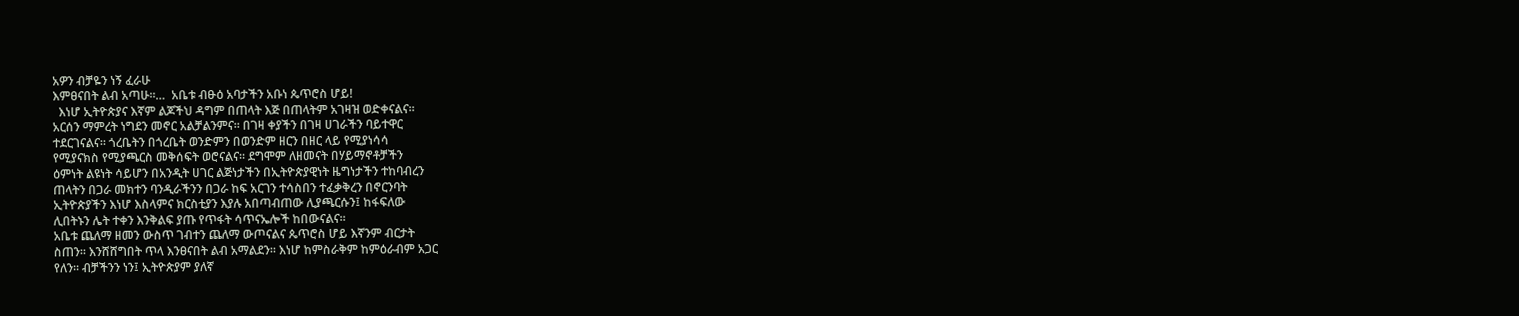አዎን ብቻዬን ነኝ ፈራሁ
እምፀናበት ልብ አጣሁ።…  አቤቱ ብፁዕ አባታችን አቡነ ጴጥሮስ ሆይ!
  እነሆ ኢትዮጵያና እኛም ልጆችህ ዳግም በጠላት እጅ በጠላትም አገዛዝ ወድቀናልና።
አርሰን ማምረት ነግደን መኖር አልቻልንምና። በገዛ ቀያችን በገዛ ሀገራችን ባይተዋር
ተደርገናልና። ጎረቤትን በጎረቤት ወንድምን በወንድም ዘርን በዘር ላይ የሚያነሳሳ
የሚያናክስ የሚያጫርስ መቅሰፍት ወሮናልና። ደግሞም ለዘመናት በሃይማኖቶቻችን
ዕምነት ልዩነት ሳይሆን በአንዲት ሀገር ልጅነታችን በኢትዮጵያዊነት ዜግነታችን ተከባብረን
ጠላትን በጋራ መክተን ባንዲራችንን በጋራ ከፍ አርገን ተሳስበን ተፈቃቅረን በኖርንባት
ኢትዮጵያችን እነሆ እስላምና ክርስቲያን እያሉ አበጣብጠው ሊያጫርሱን፤ ከፋፍለው
ሊበትኑን ሌት ተቀን እንቅልፍ ያጡ የጥፋት ሳጥናኤሎች ከበውናልና።
አቤቱ ጨለማ ዘመን ውስጥ ገብተን ጨለማ ውጦናልና ጴጥሮስ ሆይ እኛንም ብርታት
ስጠን። እንሸሸግበት ጥላ እንፀናበት ልብ አማልደን። እነሆ ከምስራቅም ከምዕራብም አጋር
የለን። ብቻችንን ነን፤ ኢትዮጵያም ያለኛ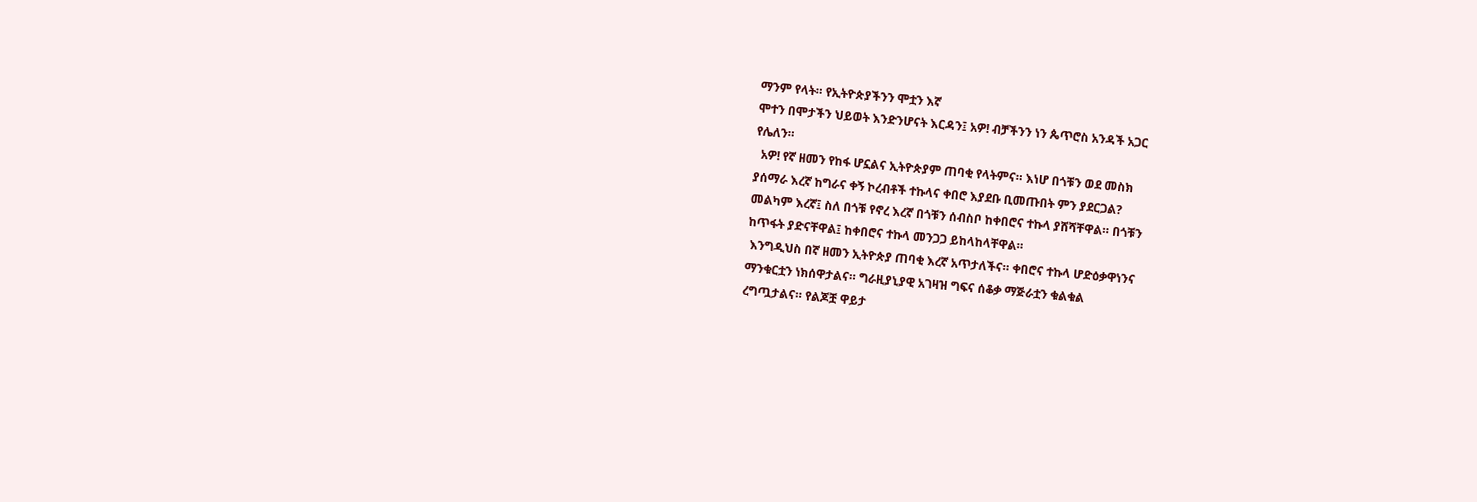ማንም የላት። የኢትዮጵያችንን ሞቷን እኛ
ሞተን በሞታችን ህይወት እንድንሆናት እርዳን፤ አዎ! ብቻችንን ነን ጴጥሮስ አንዳች አጋር
የሌለን።
  አዎ! የኛ ዘመን የከፋ ሆኗልና ኢትዮጵያም ጠባቂ የላትምና። እነሆ በጎቹን ወደ መስክ
ያሰማራ እረኛ ከግራና ቀኝ ኮረብቶች ተኩላና ቀበሮ እያደቡ ቢመጡበት ምን ያደርጋል?
መልካም እረኛ፤ ስለ በጎቹ የኖረ እረኛ በጎቹን ሰብስቦ ከቀበሮና ተኩላ ያሸሻቸዋል። በጎቹን
ከጥፋት ያድናቸዋል፤ ከቀበሮና ተኩላ መንጋጋ ይከላከላቸዋል።
 እንግዲህስ በኛ ዘመን ኢትዮጵያ ጠባቂ እረኛ አጥታለችና። ቀበሮና ተኩላ ሆድዕቃዋነንና
ማንቁርቷን ነክሰዋታልና። ግራዚያኒያዊ አገዛዝ ግፍና ሰቆቃ ማጅራቷን ቁልቁል
ረግጧታልና። የልጆቿ ዋይታ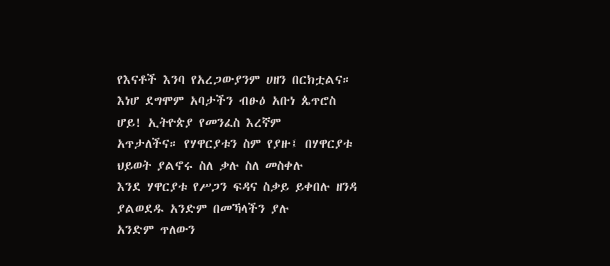የእናቶች እንባ የአረጋውያንም ሀዘን በርክቷልና።  እነሆ ደግሞም አባታችን ብፁዕ አቡነ ጴጥሮስ ሆይ! ኢትዮጵያ የመንፈስ እረኛም
አጥታለችና። የሃዋርያቱን ስም የያዙ፤ በሃዋርያቱ ህይወት ያልኖሩ ስለ ቃሉ ስለ መስቀሉ
እንደ ሃዋርያቱ የሥጋን ፍዳና ስቃይ ይቀበሉ ዘንዳ ያልወደዱ አንድም በመኻላችን ያሉ
አንድም ጥለውን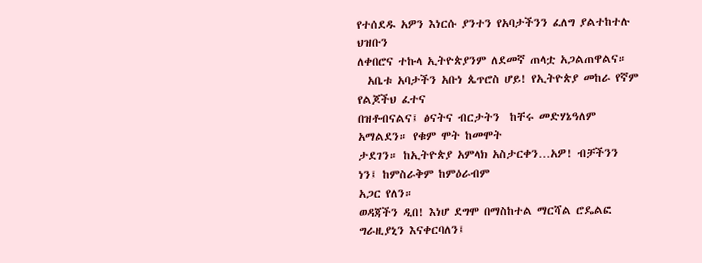የተሰደዱ አዎን እነርሱ ያንተን የአባታችንን ፈለግ ያልተከተሉ ህዝቡን
ለቀበሮና ተኩላ ኢትዮጵያንም ለደመኛ ጠላቷ አጋልጠዋልና።
  አቤቱ አባታችን አቡነ ጴጥሮስ ሆይ! የኢትዮጵያ መከራ የኛም የልጆችህ ፈተና
በዝቶብናልና፤ ፅናትና ብርታትን  ከቸሩ መድሃኔዓለም አማልደን። የቁም ሞት ከመሞት
ታደገን። ከኢትዮጵያ አምላክ አስታርቀን…አዎ! ብቻችንን ነን፤ ከምስራቅም ከምዕራብም
አጋር የለን።
ወዳጃችን ዲበ! እነሆ ደግሞ በማስከተል ማርሻል ሮዴልፎ ግራዚያኒን እናቀርባለን፤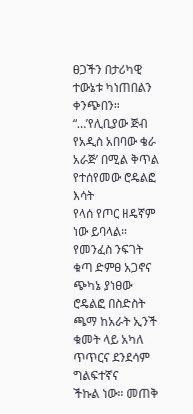ፀጋችን በታሪካዊ ተውኔቱ ካነጠበልን ቀንጭበን።
“…’የሊቢያው ጅብ የአዲስ አበባው ቄራ አራጅ’ በሚል ቅጥል የተሰየመው ሮዴልፎ እሳት
የላሰ የጦር ዘዴኛም ነው ይባላል። የመንፈስ ንፍገት ቁጣ ድምፀ አጋኖና ጭካኔ ያነፀው
ሮዴልፎ በስድስት ጫማ ከአራት ኢንች ቁመት ላይ አካለ ጥጥርና ደንደሳም ግልፍተኛና
ችኩል ነው። መጠቅ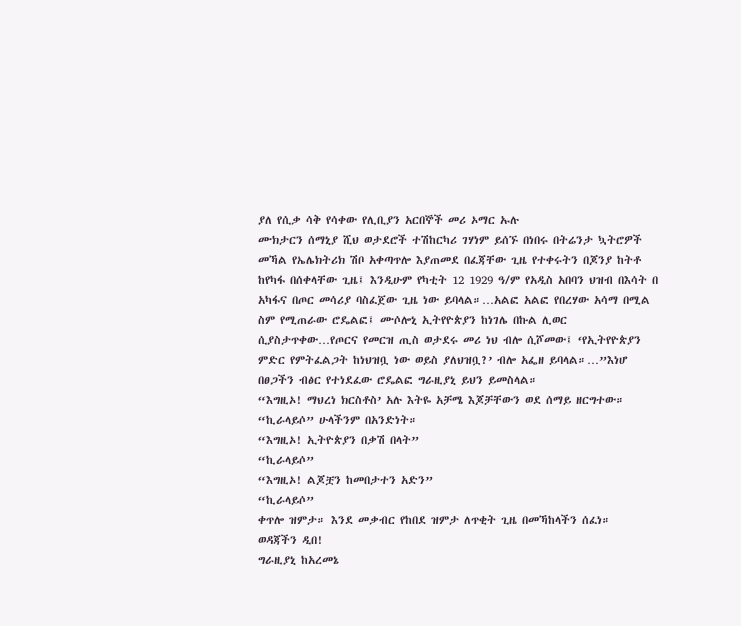ያለ የሲቃ ሳቅ የሳቀው የሊቢያን አርበኞች መሪ ኦማር ኡሉ
ሙክታርን ሰማኒያ ሺህ ወታደሮች ተሽከርካሪ ገሃነም ይሰኙ በነበሩ በትሬንታ ኳትሮዎች
መኻል የኤሌክትሪክ ሽቦ አቀጣጥሎ እያጠመደ በፈጃቸው ጊዜ የተቀሩትን በጆንያ ከትቶ
ከየካፋ በሰቀላቸው ጊዜ፤ እንዲሁም የካቲት 12 1929 ዓ/ም የአዲስ አበባን ህዝብ በእሳት በ
አካፋና በጦር መሳሪያ ባስፈጀው ጊዜ ነው ይባላል።…አልፎ አልፎ የበረሃው አሳማ በሚል
ስም የሚጠራው ሮዴልፎ፤ ሙሶሎኒ ኢትየዮጵያን ከነገሌ በኩል ሊወር
ሲያስታጥቀው…የጦርና የመርዝ ጢስ ወታደሩ መሪ ነህ ብሎ ሲሾመው፤ ‘የኢትየዮጵያን
ምድር የምትፈልጋት ከነህዝቧ ነው ወይስ ያለህዝቧ?’ ብሎ አፌዘ ይባላል።…”እነሆ
በፀጋችን ብፅር የተነደፈው ሮዴልፎ ግራዚያኒ ይህን ይመስላል።
“እግዚኦ! ማህረነ ክርስቶስ’ አሉ እትዬ አቻሜ እጆቻቸውን ወደ ሰማይ ዘርግተው።
“ኪራላይሶ” ሁላችንም በአንድነት።
“እግዚኦ! ኢትዮጵያን በቃሽ በላት”
“ኪራላይሶ”
“እግዚኦ! ልጆቿን ከመበታተን አድን”
“ኪራላይሶ”
ቀጥሎ ዝምታ። እንደ መቃብር የከበደ ዝምታ ለጥቂት ጊዜ በመኻከላችን ሰፈነ።
ወዳጃችን ዲበ!
ግራዚያኒ ከአረመኔ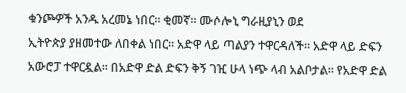ቁንጮዎች አንዱ አረመኔ ነበር። ቂመኛ። ሙሶሎኒ ግራዚያኒን ወደ
ኢትዮጵያ ያዘመተው ለበቀል ነበር። አድዋ ላይ ጣልያን ተዋርዳለች። አድዋ ላይ ድፍን
አውሮፓ ተዋርዷል። በአድዋ ድል ድፍን ቅኝ ገዢ ሁላ ነጭ ላብ አልቦታል። የአድዋ ድል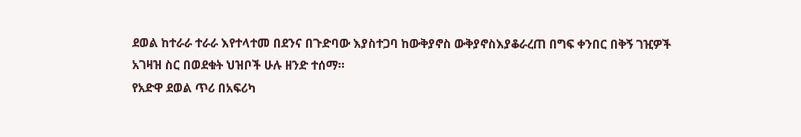ደወል ከተራራ ተራራ እየተላተመ በደንና በጉድባው እያስተጋባ ከውቅያኖስ ውቅያኖስእያቆራረጠ በግፍ ቀንበር በቅኝ ገዢዎች አገዛዝ ስር በወደቁት ህዝቦች ሁሉ ዘንድ ተሰማ።
የአድዋ ደወል ጥሪ በአፍሪካ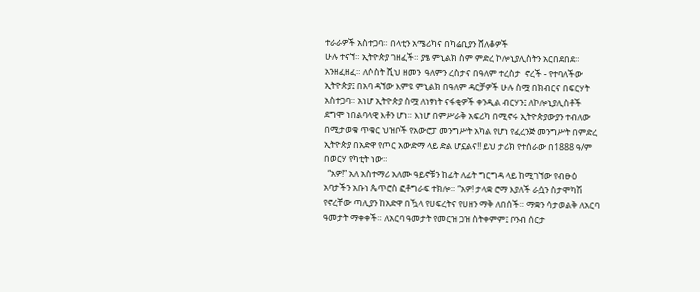ተራራዎች አስተጋባ። በላቲን አሜሪካና በካሬቢያን ሸለቆዎች
ሁሉ ተናኘ። ኢትዮጵያ ገዘፈች። ያፄ ምኒልክ ስም ምድረ ኮሎኒያሊስትን አርበደበደ።
አንዘፈዘፈ። ለሶስት ሺህ ዘመን  ዓለምን ረስታና በዓለም ተረስታ  ኖረች - የተባለችው
ኢትዮጵያ፤ በአባ ዳኘው እምዩ ምኒልክ በዓለም ዳርቻዎች ሁሉ ስሟ በክብርና በፍርሃት
አስተጋባ። አነሆ ኢትዮጵያ ስሟ ለነፃነት ናፋቂዎች ቀንዲል ብርሃን፤ ለኮሎኒያሊስቶች
ደግሞ ነበልባላዊ እቶን ሆነ። እነሆ በምሥራቅ አፍሪካ በሚኖሩ ኢትዮጵያውያን ተብለው
በሚታወቁ ጥቁር ህዝቦች የአውሮፓ መንግሥት አካል የሆነ የፈረንጅ መንግሥት በምድረ
ኢትዮጵያ በአድዋ የጦር አውድማ ላይ ድል ሆኗልና!! ይህ ታሪክ የተሰራው በ1888 ዓ/ም
በወርሃ የካቲት ነው።
  “አዎ!” አለ አስተማሪ አለሙ ዓይኖቹን ከፊት ለፊት ግርግዳ ላይ ከሚገኘው የብፁዕ
አባታችን አቡነ ጴጥሮስ ፎቶግራፍ ተክሎ። “አዎ! ታላቋ ሮማ እያለች ራሷን ስታሞካሽ
የኖረቸው ጣሊያን ከአድዋ በዃላ የሀፍረትና የሀዘን ማቅ ለበሰች። ማቋን ሳታወልቅ ለአርባ
ዓመታት ማቀቀች። ለአርባ ዓመታት የመርዝ ጋዝ ስትቀምም፤ ቦንብ ሰርታ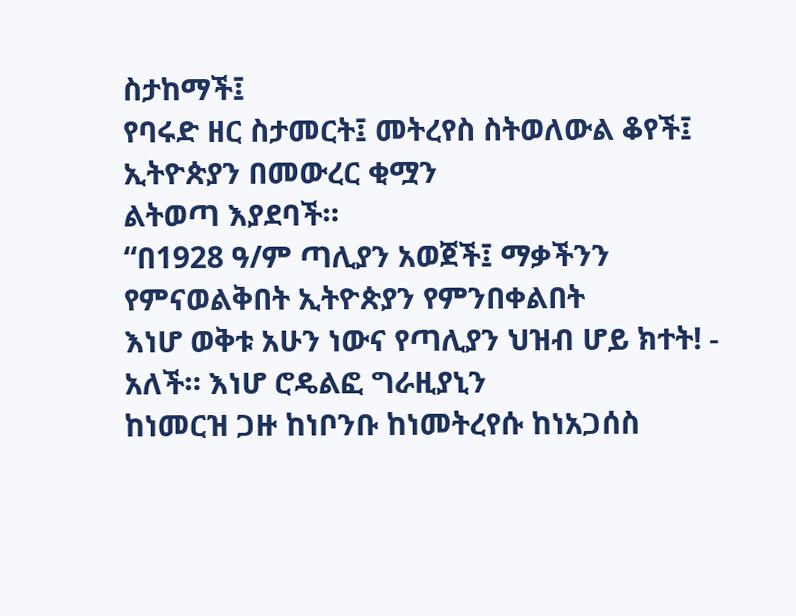ስታከማች፤
የባሩድ ዘር ስታመርት፤ መትረየስ ስትወለውል ቆየች፤ ኢትዮጵያን በመውረር ቂሟን
ልትወጣ እያደባች።
“በ1928 ዓ/ም ጣሊያን አወጀች፤ ማቃችንን የምናወልቅበት ኢትዮጵያን የምንበቀልበት
እነሆ ወቅቱ አሁን ነውና የጣሊያን ህዝብ ሆይ ክተት! - አለች። እነሆ ሮዴልፎ ግራዚያኒን
ከነመርዝ ጋዙ ከነቦንቡ ከነመትረየሱ ከነአጋሰስ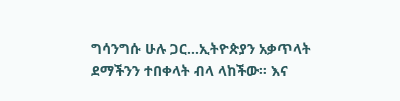ግሳንግሱ ሁሉ ጋር…ኢትዮጵያን አቃጥላት
ደማችንን ተበቀላት ብላ ላከችው። እና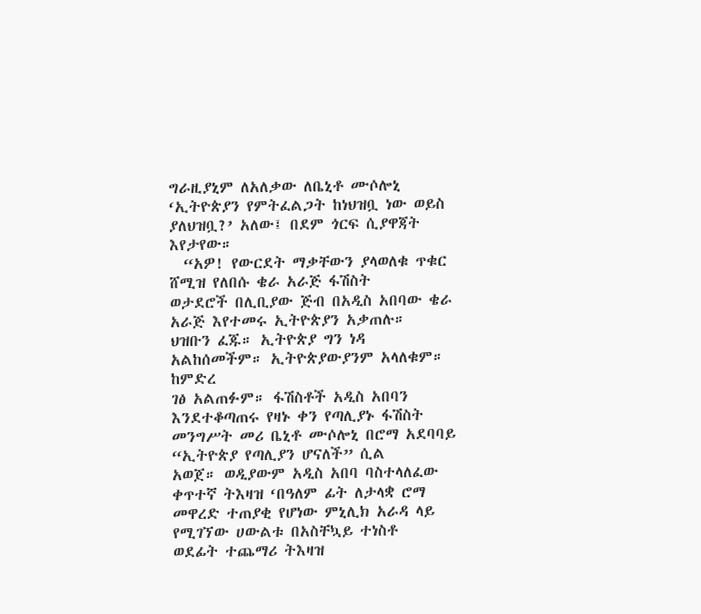ግራዚያኒም ለአለቃው ለቤኒቶ ሙሶሎኒ
‘ኢትዮጵያን የምትፈልጋት ከነህዝቧ ነው ወይስ ያለህዝቧ?’ አለው፤ በደም ጎርፍ ሲያዋጃት
እየታየው።
  “አዎ! የውርደት ማቃቸውን ያላወለቁ ጥቁር ሸሚዝ የለበሱ ቄራ አራጅ ፋሽስት
ወታደሮች በሊቢያው ጅብ በአዲስ አበባው ቄራ አራጅ እየተመሩ ኢትዮጵያን አቃጠሉ።
ህዝቡን ፈጁ። ኢትዮጵያ ግን ነዳ አልከሰመችም። ኢትዮጵያውያንም አላለቁም። ከምድረ
ገፅ አልጠፉም። ፋሽስቶች አዲስ አበባን እንደተቆጣጠሩ የዛኑ ቀን የጣሊያኑ ፋሽስት
መንግሥት መሪ ቤኒቶ ሙሶሎኒ በሮማ አደባባይ “ኢትዮጵያ የጣሊያን ሆናለች” ሲል
አወጀ። ወዲያውም አዲስ አበባ ባስተላለፈው ቀጥተኛ ትእዛዝ ‘በዓለም ፊት ለታላቋ ሮማ
መዋረድ ተጠያቂ የሆነው ምኒሊክ አራዳ ላይ የሚገኘው ሀውልቱ በአስቸኳይ ተነስቶ
ወደፊት ተጨማሪ ትእዛዝ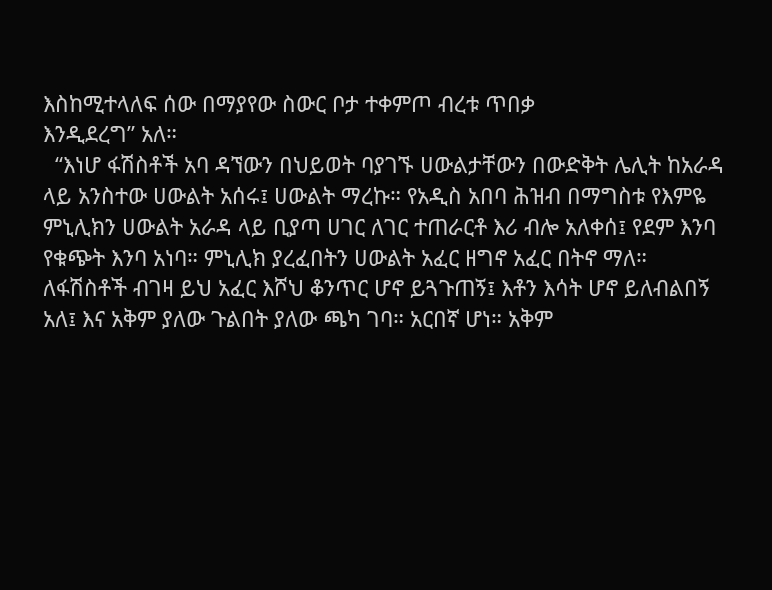እስከሚተላለፍ ሰው በማያየው ስውር ቦታ ተቀምጦ ብረቱ ጥበቃ
እንዲደረግ” አለ።
  “እነሆ ፋሽስቶች አባ ዳኘውን በህይወት ባያገኙ ሀውልታቸውን በውድቅት ሌሊት ከአራዳ
ላይ አንስተው ሀውልት አሰሩ፤ ሀውልት ማረኩ። የአዲስ አበባ ሕዝብ በማግስቱ የእምዬ
ምኒሊክን ሀውልት አራዳ ላይ ቢያጣ ሀገር ለገር ተጠራርቶ እሪ ብሎ አለቀሰ፤ የደም እንባ
የቁጭት እንባ አነባ። ምኒሊክ ያረፈበትን ሀውልት አፈር ዘግኖ አፈር በትኖ ማለ።
ለፋሽስቶች ብገዛ ይህ አፈር እሾህ ቆንጥር ሆኖ ይጓጉጠኝ፤ እቶን እሳት ሆኖ ይለብልበኝ
አለ፤ እና አቅም ያለው ጉልበት ያለው ጫካ ገባ። አርበኛ ሆነ። አቅም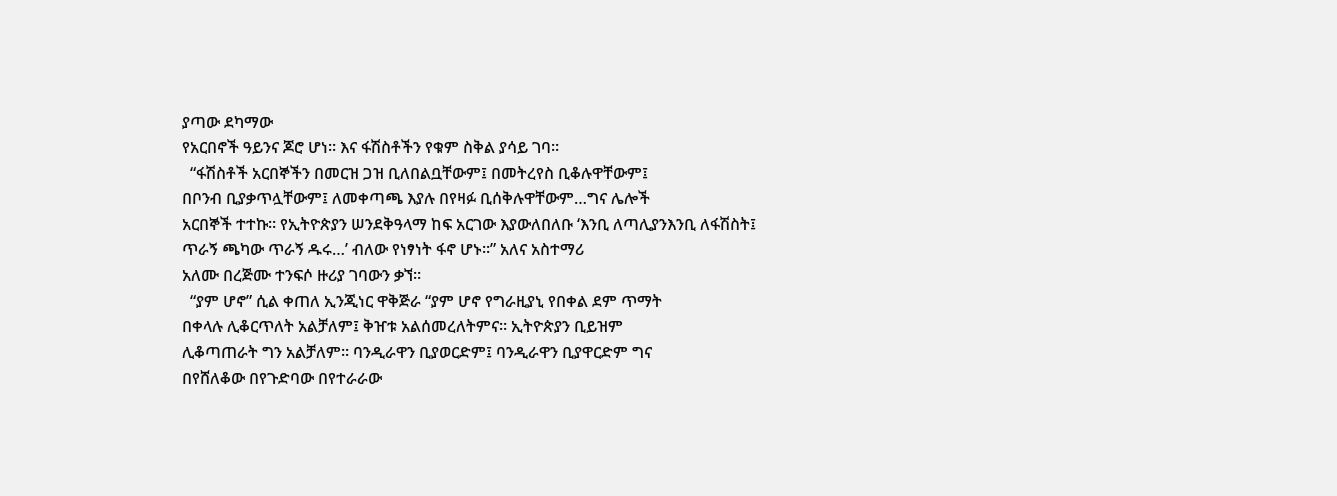ያጣው ደካማው
የአርበኖች ዓይንና ጆሮ ሆነ። እና ፋሽስቶችን የቁም ስቅል ያሳይ ገባ።
  “ፋሽስቶች አርበኞችን በመርዝ ጋዝ ቢለበልቧቸውም፤ በመትረየስ ቢቆሉዋቸውም፤
በቦንብ ቢያቃጥሏቸውም፤ ለመቀጣጫ እያሉ በየዛፉ ቢሰቅሉዋቸውም…ግና ሌሎች
አርበኞች ተተኩ። የኢትዮጵያን ሠንደቅዓላማ ከፍ አርገው እያውለበለቡ ‘እንቢ ለጣሊያንእንቢ ለፋሽስት፤ ጥራኝ ጫካው ጥራኝ ዱሩ…’ ብለው የነፃነት ፋኖ ሆኑ።” አለና አስተማሪ
አለሙ በረጅሙ ተንፍሶ ዙሪያ ገባውን ቃኘ።
  “ያም ሆኖ” ሲል ቀጠለ ኢንጂነር ዋቅጅራ “ያም ሆኖ የግራዚያኒ የበቀል ደም ጥማት
በቀላሉ ሊቆርጥለት አልቻለም፤ ቅዠቱ አልሰመረለትምና። ኢትዮጵያን ቢይዝም
ሊቆጣጠራት ግን አልቻለም። ባንዲራዋን ቢያወርድም፤ ባንዲራዋን ቢያዋርድም ግና
በየሸለቆው በየጉድባው በየተራራው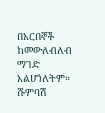በአርበኞች ከመውለብለብ ማገድ አልሆነለትም።
ሹምባሽ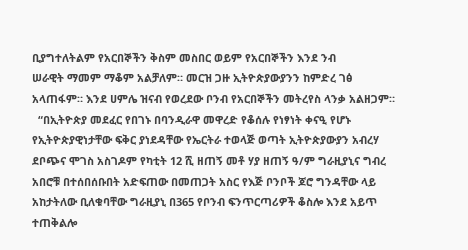ቢያግተለትልም የአርበኞችን ቅስም መስበር ወይም የአርበኞችን እንደ ንብ
ሠራዊት ማመም ማቆም አልቻለም። መርዝ ጋዙ ኢትዮጵያውያንን ከምድረ ገፅ
አላጠፋም። እንደ ሀምሌ ዝናብ የወረደው ቦንብ የአርበኞችን መትረየስ ላንቃ አልዘጋም።
  “በኢትዮጵያ መደፈር የበገኑ በባንዲራዋ መዋረድ የቆሰሉ የነፃነት ቀናዒ የሆኑ
የኢትዮጵያዊነታቸው ፍቅር ያነደዳቸው የኤርትራ ተወላጅ ወጣት ኢትዮጵያውያን አብረሃ
ደቦጭና ሞገስ አስገዶም የካቲት 12 ሺ ዘጠኝ መቶ ሃያ ዘጠኝ ዓ/ም ግራዚያኒና ግብረ
አበሮቹ በተሰበሰቡበት አድፍጠው በመጠጋት አስር የእጅ ቦንቦች ጆሮ ግንዳቸው ላይ
አከታትለው ቢለቁባቸው ግራዚያኒ በ365 የቦንብ ፍንጥርጣሪዎች ቆስሎ እንደ አይጥ
ተጠቅልሎ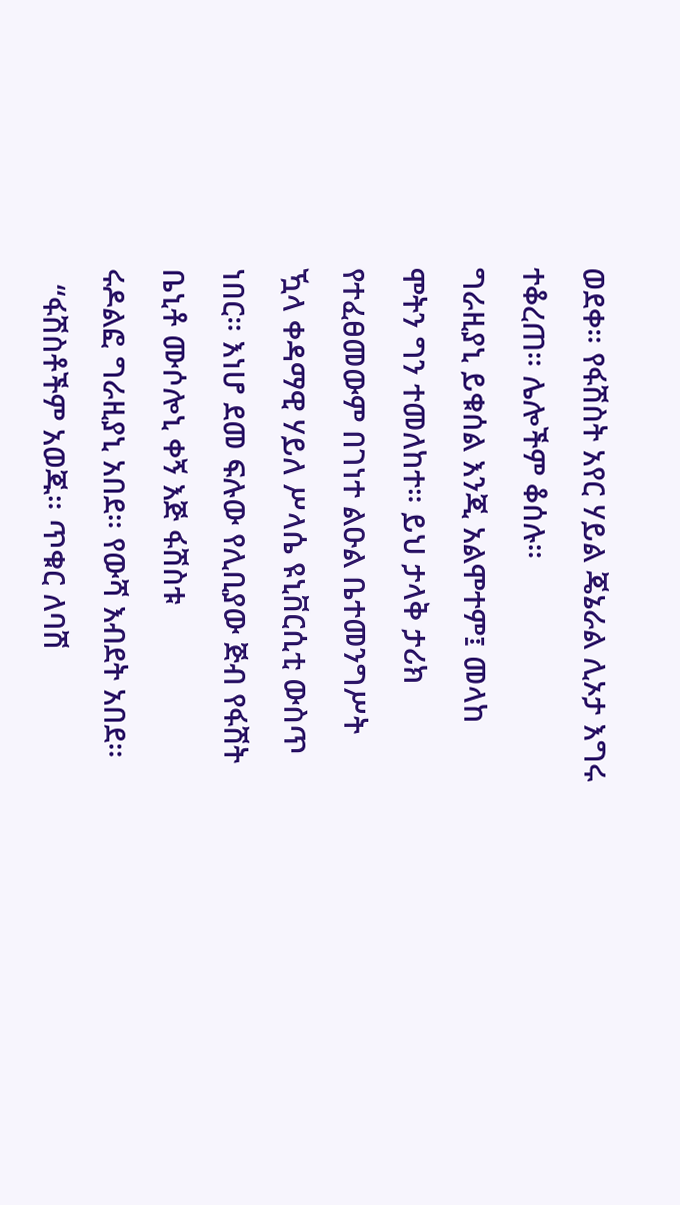ወደቀ። የፋሽስት አየር ሃይል ጄኔራል ሊኦታ እግሩ ተቆረጠ። ሌሎችም ቆሰሉ።
ግራዚያኒ ይቁሰል እንጂ አልሞተም፤ መላከ ሞትን ግን ተመለከተ። ይህ ታላቅ ታሪክ
የተፈፀመውም በገነተ ልዑል ቤተመንግሥት ዃላ ቀዳማዊ ሃይለ ሥላሴ ዩኒቨርሲቲ ውስጥ
ነበር። እነሆ ደመ ፍሉው የሊቢያው ጅብ የፋሽት ቤኒቶ ሙሶሎኒ ቀኝ እጅ ፋሽስቱ
ሩዶልፎ ግራዚያኒ አበደ። የውሻ እብደት አበደ።
  “ፋሽስቶችም አወጁ። ጥቁር ለባሽ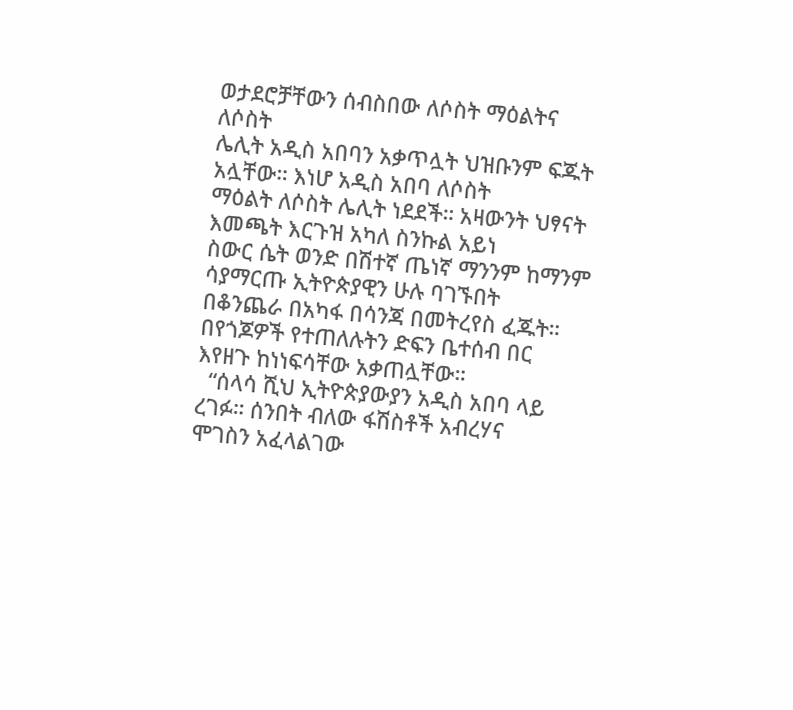ወታደሮቻቸውን ሰብስበው ለሶስት ማዕልትና ለሶስት
ሌሊት አዲስ አበባን አቃጥሏት ህዝቡንም ፍጁት አሏቸው። እነሆ አዲስ አበባ ለሶስት
ማዕልት ለሶስት ሌሊት ነደደች። አዛውንት ህፃናት እመጫት እርጉዝ አካለ ስንኩል አይነ
ስውር ሴት ወንድ በሽተኛ ጤነኛ ማንንም ከማንም ሳያማርጡ ኢትዮጵያዊን ሁሉ ባገኙበት
በቆንጨራ በአካፋ በሳንጃ በመትረየስ ፈጁት። በየጎጆዎች የተጠለሉትን ድፍን ቤተሰብ በር
እየዘጉ ከነነፍሳቸው አቃጠሏቸው።
  “ሰላሳ ሺህ ኢትዮጵያውያን አዲስ አበባ ላይ ረገፉ። ሰንበት ብለው ፋሽስቶች አብረሃና
ሞገስን አፈላልገው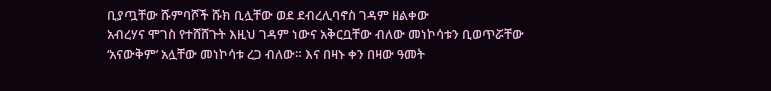ቢያጧቸው ሹምባሾች ሹክ ቢሏቸው ወደ ደብረሊባኖስ ገዳም ዘልቀው
አብረሃና ሞገስ የተሸሸጉት እዚህ ገዳም ነውና አቅርቧቸው ብለው መነኮሳቱን ቢወጥሯቸው
‘አናውቅም’ አሏቸው መነኮሳቱ ረጋ ብለው። እና በዛኑ ቀን በዛው ዓመት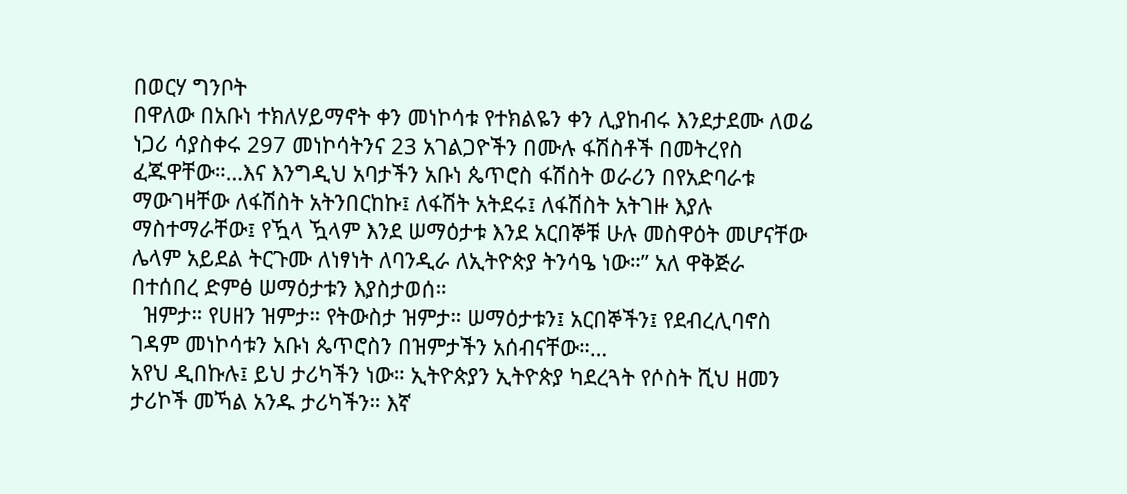በወርሃ ግንቦት
በዋለው በአቡነ ተክለሃይማኖት ቀን መነኮሳቱ የተክልዬን ቀን ሊያከብሩ እንደታደሙ ለወሬ
ነጋሪ ሳያስቀሩ 297 መነኮሳትንና 23 አገልጋዮችን በሙሉ ፋሽስቶች በመትረየስ
ፈጁዋቸው።…እና እንግዲህ አባታችን አቡነ ጴጥሮስ ፋሽስት ወራሪን በየአድባራቱ
ማውገዛቸው ለፋሽስት አትንበርከኩ፤ ለፋሽት አትደሩ፤ ለፋሽስት አትገዙ እያሉ
ማስተማራቸው፤ የዃላ ዃላም እንደ ሠማዕታቱ እንደ አርበኞቹ ሁሉ መስዋዕት መሆናቸው
ሌላም አይደል ትርጉሙ ለነፃነት ለባንዲራ ለኢትዮጵያ ትንሳዔ ነው።” አለ ዋቅጅራ
በተሰበረ ድምፅ ሠማዕታቱን እያስታወሰ።
  ዝምታ። የሀዘን ዝምታ። የትውስታ ዝምታ። ሠማዕታቱን፤ አርበኞችን፤ የደብረሊባኖስ
ገዳም መነኮሳቱን አቡነ ጴጥሮስን በዝምታችን አሰብናቸው።…
አየህ ዲበኩሉ፤ ይህ ታሪካችን ነው። ኢትዮጵያን ኢትዮጵያ ካደረጓት የሶስት ሺህ ዘመን
ታሪኮች መኻል አንዱ ታሪካችን። እኛ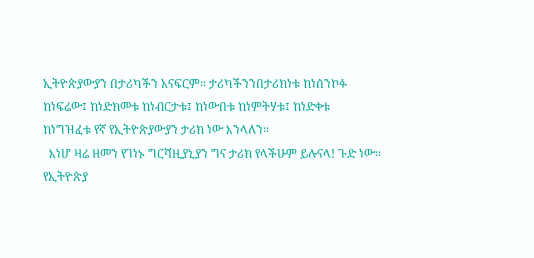ኢትዮጵያውያን በታሪካችን አናፍርም። ታሪካችንንበታሪክነቱ ከነሰንኮፉ ከነፍሬው፤ ከነድክመቱ ከነብርታቱ፤ ከነውበቱ ከነምትሃቱ፤ ከነድቀቱ
ከነግዝፈቱ የኛ የኢትዮጵያውያን ታሪክ ነው እንላለን።
  እነሆ ዛሬ ዘመን የገነኑ ግርሻዚያኒያን ግና ታሪክ የላችሁም ይሉናላ! ጉድ ነው።
የኢትዮጵያ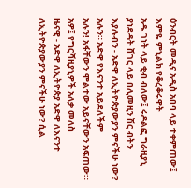ዕንብርት መዲና አዲስ አበባ ላይ ተቀምጠው፤ እምዬ ምኒልክ የቆረቆሩዋት
አዱ ገነት ላይ ቂብ ብለው፤ ሩዶልፎ ግራዚያኒ ያነደዳት ሸገር ላይ በሊመዚን ሽር ብትን
እያሉብን - አድዋ ለኢትዮጵያውያን ምናችሁ ነው? አሉን። አድዋ የእናንተ አይደለችም
አሉን! አፋቸውን ሞልተው አይናቸውን አፍጠው። አዎ፤ የግርሻዚያኒዎች አለቃ መለስ
ዜናዊ - አድዋ ለኢትዮጵያ አድዋ ለእናንተ ለኢትዮጵያውያን ምናችሁ ነው? ሲል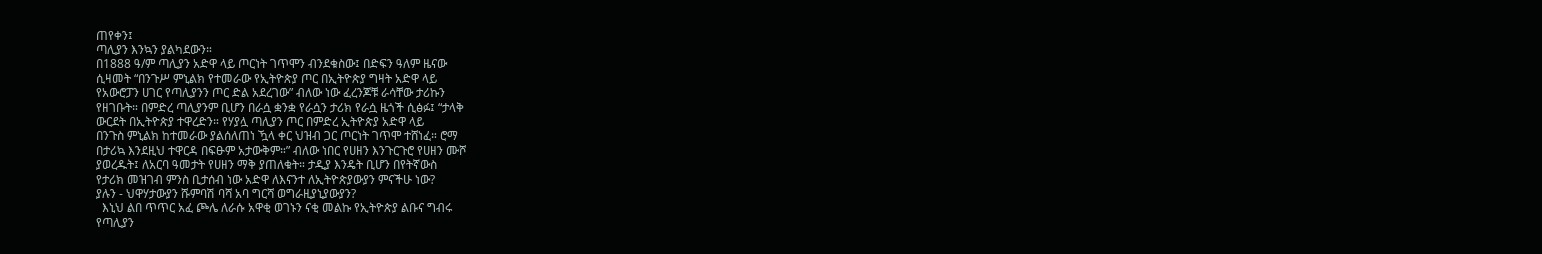ጠየቀን፤
ጣሊያን እንኳን ያልካደውን።
በ1888 ዓ/ም ጣሊያን አድዋ ላይ ጦርነት ገጥሞን ብንደቁስው፤ በድፍን ዓለም ዜናው
ሲዛመት “በንጉሥ ምኒልክ የተመራው የኢትዮጵያ ጦር በኢትዮጵያ ግዛት አድዋ ላይ
የአውሮፓን ሀገር የጣሊያንን ጦር ድል አደረገው” ብለው ነው ፈረንጆቹ ራሳቸው ታሪኩን
የዘገቡት። በምድረ ጣሊያንም ቢሆን በራሷ ቋንቋ የራሷን ታሪክ የራሷ ዜጎች ሲፅፉ፤ “ታላቅ
ውርደት በኢትዮጵያ ተዋረድን። የሃያሏ ጣሊያን ጦር በምድረ ኢትዮጵያ አድዋ ላይ
በንጉስ ምኒልክ ከተመራው ያልሰለጠነ ዃላ ቀር ህዝብ ጋር ጦርነት ገጥሞ ተሸነፈ። ሮማ
በታሪኳ እንደዚህ ተዋርዳ በፍፁም አታውቅም።” ብለው ነበር የሀዘን እንጉርጉሮ የሀዘን ሙሾ
ያወረዱት፤ ለአርባ ዓመታት የሀዘን ማቅ ያጠለቁት። ታዲያ እንዴት ቢሆን በየትኛውስ
የታሪክ መዝገብ ምንስ ቢታሰብ ነው አድዋ ለእናንተ ለኢትዮጵያውያን ምናችሁ ነው?
ያሉን - ህዋሃታውያን ሹምባሽ ባሻ አባ ግርሻ ወግራዚያኒያውያን?
  እኒህ ልበ ጥጥር አፈ ጮሌ ለራሱ አዋቂ ወገኑን ናቂ መልኩ የኢትዮጵያ ልቡና ግብሩ
የጣሊያን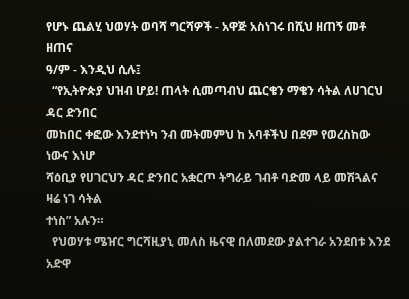የሆኑ ጨልሂ ህወሃት ወባሻ ግርሻዎች - አዋጅ አስነገሩ በሺህ ዘጠኝ መቶ ዘጠና
ዓ/ም - እንዲህ ሲሉ፤
  “የኢትዮጵያ ህዝብ ሆይ! ጠላት ሲመጣብህ ጨርቄን ማቄን ሳትል ለሀገርህ ዳር ድንበር
መከበር ቀፎው እንደተነካ ንብ መትመምህ ከ አባቶችህ በደም የወረስከው ነውና እነሆ
ሻዕቢያ የሀገርህን ዳር ድንበር አቋርጦ ትግራይ ገብቶ ባድመ ላይ መሽጓልና ዛሬ ነገ ሳትል
ተነስ” አሉን።
  የህወሃቱ ሜዠር ግርሻዚያኒ መለስ ዜናዊ በለመደው ያልተገራ አንደበቱ እንደ አድዋ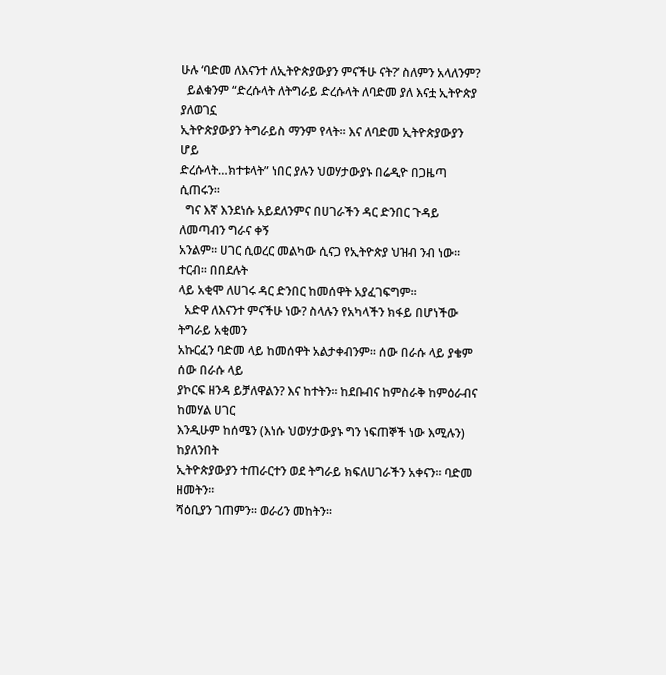ሁሉ ‘ባድመ ለእናንተ ለኢትዮጵያውያን ምናችሁ ናት?’ ስለምን አላለንም?
  ይልቁንም “ድረሱላት ለትግራይ ድረሱላት ለባድመ ያለ እናቷ ኢትዮጵያ ያለወገኗ
ኢትዮጵያውያን ትግራይስ ማንም የላት። እና ለባድመ ኢትዮጵያውያን ሆይ
ድረሱላት…ክተቱላት” ነበር ያሉን ህወሃታውያኑ በሬዲዮ በጋዜጣ ሲጠሩን።
  ግና እኛ እንደነሱ አይደለንምና በሀገራችን ዳር ድንበር ጉዳይ ለመጣብን ግራና ቀኝ
አንልም። ሀገር ሲወረር መልካው ሲናጋ የኢትዮጵያ ህዝብ ንብ ነው። ተርብ። በበደሉት
ላይ አቂሞ ለሀገሩ ዳር ድንበር ከመሰዋት አያፈገፍግም።
  አድዋ ለእናንተ ምናችሁ ነው? ስላሉን የአካላችን ክፋይ በሆነችው ትግራይ አቂመን
አኩርፈን ባድመ ላይ ከመሰዋት አልታቀብንም። ሰው በራሱ ላይ ያቄም ሰው በራሱ ላይ
ያኮርፍ ዘንዳ ይቻለዋልን? እና ከተትን። ከደቡብና ከምስራቅ ከምዕራብና ከመሃል ሀገር
እንዲሁም ከሰሜን (እነሱ ህወሃታውያኑ ግን ነፍጠኞች ነው እሚሉን) ከያለንበት
ኢትዮጵያውያን ተጠራርተን ወደ ትግራይ ክፍለሀገራችን አቀናን። ባድመ ዘመትን።
ሻዕቢያን ገጠምን። ወራሪን መከትን።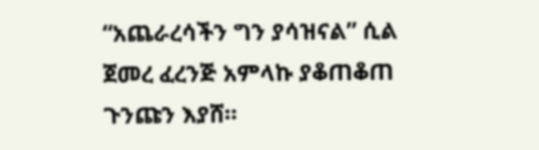“አጨራረሳችን ግን ያሳዝናል” ሲል ጀመረ ፈረንጅ አምላኩ ያቆጠቆጠ ጉንጩን እያሸ።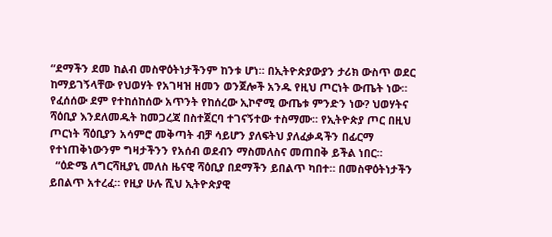“ደማችን ደመ ከልብ መስዋዕትነታችንም ከንቱ ሆነ። በኢትዮጵያውያን ታሪክ ውስጥ ወደር
ከማይገኝላቸው የህወሃት የአገዛዝ ዘመን ወንጀሎች አንዱ የዚህ ጦርነት ውጤት ነው።
የፈሰሰው ደም የተከሰከሰው አጥንት የከሰረው ኢኮኖሚ ውጤቱ ምንድን ነው? ህወሃትና
ሻዕቢያ እንደለመዱት ከመጋረጃ በስተጀርባ ተገናኝተው ተስማሙ። የኢትዮጵያ ጦር በዚህ
ጦርነት ሻዕቢያን አሳምሮ መቅጣት ብቻ ሳይሆን ያለፍትህ ያለፈቃዳችን በፊርማ
የተነጠቅነውንም ግዛታችንን የአሰብ ወደብን ማስመለስና መጠበቅ ይችል ነበር።
  “ዕድሜ ለግርሻዚያኒ መለስ ዜናዊ ሻዕቢያ በደማችን ይበልጥ ካበተ። በመስዋዕትነታችን
ይበልጥ አተረፈ። የዚያ ሁሉ ሺህ ኢትዮጵያዊ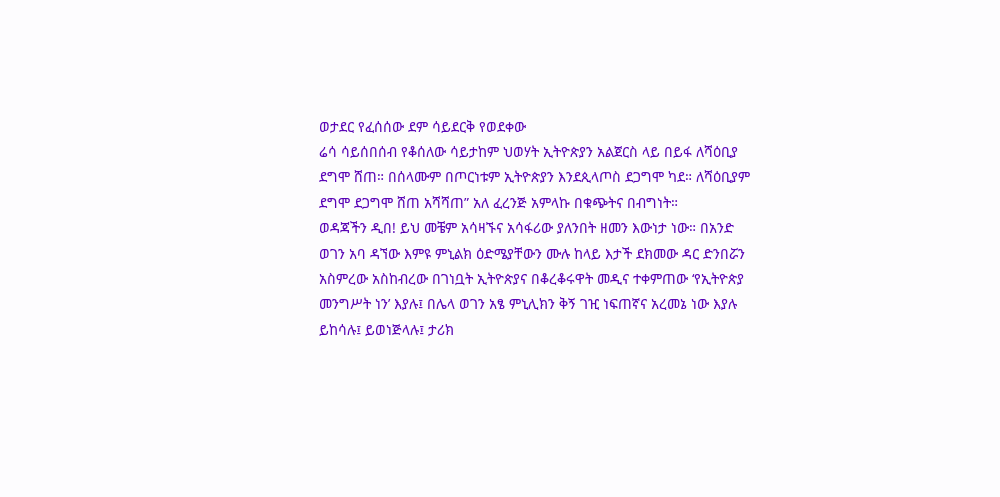ወታደር የፈሰሰው ደም ሳይደርቅ የወደቀው
ሬሳ ሳይሰበሰብ የቆሰለው ሳይታከም ህወሃት ኢትዮጵያን አልጀርስ ላይ በይፋ ለሻዕቢያ
ደግሞ ሸጠ። በሰላሙም በጦርነቱም ኢትዮጵያን እንደጲላጦስ ደጋግሞ ካደ። ለሻዕቢያም
ደግሞ ደጋግሞ ሸጠ አሻሻጠ” አለ ፈረንጅ አምላኩ በቁጭትና በብግነት።
ወዳጃችን ዲበ! ይህ መቼም አሳዛኙና አሳፋሪው ያለንበት ዘመን እውነታ ነው። በአንድ
ወገን አባ ዳኘው እምዩ ምኒልክ ዕድሜያቸውን ሙሉ ከላይ እታች ደክመው ዳር ድንበሯን
አስምረው አስከብረው በገነቧት ኢትዮጵያና በቆረቆሩዋት መዲና ተቀምጠው ‘የኢትዮጵያ
መንግሥት ነን’ እያሉ፤ በሌላ ወገን አፄ ምኒሊክን ቅኝ ገዢ ነፍጠኛና አረመኔ ነው እያሉ
ይከሳሉ፤ ይወነጅላሉ፤ ታሪክ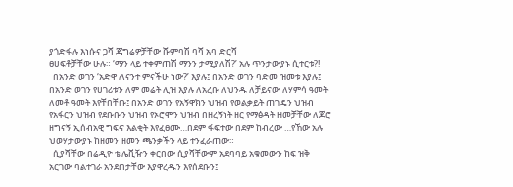ያጎድፋሉ እነሱና ጋሻ ጃግሬዎቻቸው ሹምባሽ ባሻ አባ ድርሻ
ፀሀፍቶቻቸው ሁሉ። ‘ማን ላይ ተቀምጠሽ ማንን ታሚያለሽ?’ አሉ ጥንታውያኑ ሲተርቱ?!
  በአንድ ወገን ‘አድዋ ለናንተ ምናችሁ ነው?’ እያሉ፤ በአንድ ወገን ባድመ ዝመቱ እያሉ፤
በአንድ ወገን የሀገሪቱን ለም መሬት ሊዝ እያሉ ለአረቡ ለህንዱ ለቻይናው ለሃምሳ ዓመት
ለመቶ ዓመት እየቸበቸቡ፤ በአንድ ወገን የአኝዋክን ህዝብ የወልቃይት ጠገዴን ህዝብ
የአፋርን ህዝብ የደቡቡን ህዝብ የኦሮሞን ህዝብ በዘረኝነት ዘር የማፅዳት ዘመቻቸው ለጆሮ
ዘግናኝ ኢሰብአዊ ግፍና እልቂት እየፈፀሙ…በደም ፋፍተው በደም ከብረው …የኸው አሉ
ህወሃታውያኑ ከዘመን ዘመን ጫንቃችን ላይ ተንፈራጠው።
  ሲያሻቸው በሬዲዮ ቴሌቪዥን ቀርበው ሲያሻቸውም አደባባይ አቁመውን ከፍ ዝቅ
አርገው ባልተገራ አንደበታቸው እያዋረዱን እየሰደቡን፤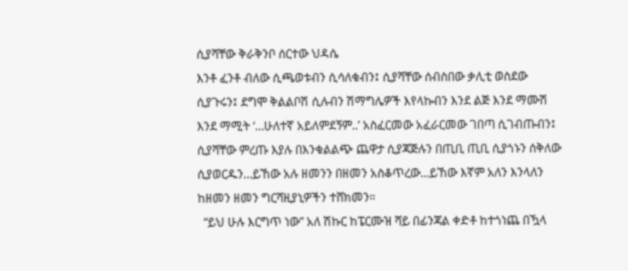ሲያሻቸው ቅራቅንቦ ሰርተው ህዳሴ
እንቶ ፈንቶ ብለው ሲጫወቱብን ሲሳለቁብን፤ ሲያሻቸው ሰብስበው ቃሊቲ ወስደው
ሲያጉሩን፤ ደግሞ ቅልልቦሽ ሲሉብን ሽማግሌዎች እየላኩብን እንደ ልጅ እንደ ማሙሽ
እንደ ማሚት ‘…ሁለተኛ አይለምደኝም..’ አስፈርመው አፈራርመው ገበጣ ሲገብጡብን፤
ሲያሻቸው ምረጡ እያሉ በእንቁልልጭ ጨዋታ ሲያጃጅሉን በጢቢ ጢቢ ሲያጎኑን ሰቅለው
ሲያወርዱን…ይኸው አሉ ዘመንን በዘመን አስቆጥረው…ይኸው እኛም አለን እንላለን
ከዘመን ዘመን ግርሻዚያኒዎችን ተሸክመን።
  “ይህ ሁሉ እርግጥ ነው” አለ ሽኩር ከፔርሙዝ ሻይ በፊንጃል ቀድቶ ከተጎነጨ በዃላ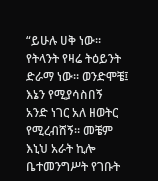“ይሁሉ ሀቅ ነው። የትላንት የዛሬ ትዕይንት ድራማ ነው። ወንድሞቼ፤ እኔን የሚያሳስበኝ
አንድ ነገር አለ ዘወትር የሚረብሸኝ። መቼም እኒህ አራት ኪሎ ቤተመንግሥት የገቡት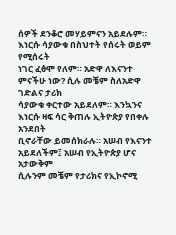ሰዎች ደንቆሮ መሃይምናን አይደሉም። እነርሱ ሳያውቁ በስህተት የሰሩት ወይም የሚሰሩት
ነገር ፈፅሞ የለም። አድዋ ለእናንተ ምናችሁ ነው? ሲሉ መቼም ስለአድዋ ገድልና ታሪክ
ሳያውቁ ቀርተው አይደለም። እንኳንና እነርሱ ዛፍ ሳር ቅጠሉ ኢትዮጵያ የበቀሉ አንደበት
ቢኖራቸው ይመሰክራሉ። አሠብ የእናንተ አይደለችም፤ አሠብ የኢትዮጵያ ሆና አታውቅም
ሲሉንም መቼም የታሪክና የኢኮኖሚ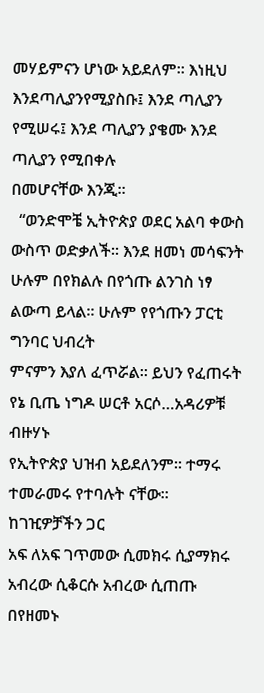መሃይምናን ሆነው አይደለም። እነዚህ እንደጣሊያንየሚያስቡ፤ እንደ ጣሊያን የሚሠሩ፤ እንደ ጣሊያን ያቄሙ እንደ ጣሊያን የሚበቀሉ
በመሆናቸው እንጂ።
  “ወንድሞቼ ኢትዮጵያ ወደር አልባ ቀውስ ውስጥ ወድቃለች። እንደ ዘመነ መሳፍንት
ሁሉም በየክልሉ በየጎጡ ልንገስ ነፃ ልውጣ ይላል። ሁሉም የየጎጡን ፓርቲ ግንባር ህብረት
ምናምን እያለ ፈጥሯል። ይህን የፈጠሩት የኔ ቢጤ ነግዶ ሠርቶ አርሶ…አዳሪዎቹ ብዙሃኑ
የኢትዮጵያ ህዝብ አይደለንም። ተማሩ ተመራመሩ የተባሉት ናቸው። ከገዢዎቻችን ጋር
አፍ ለአፍ ገጥመው ሲመክሩ ሲያማክሩ አብረው ሲቆርሱ አብረው ሲጠጡ በየዘመኑ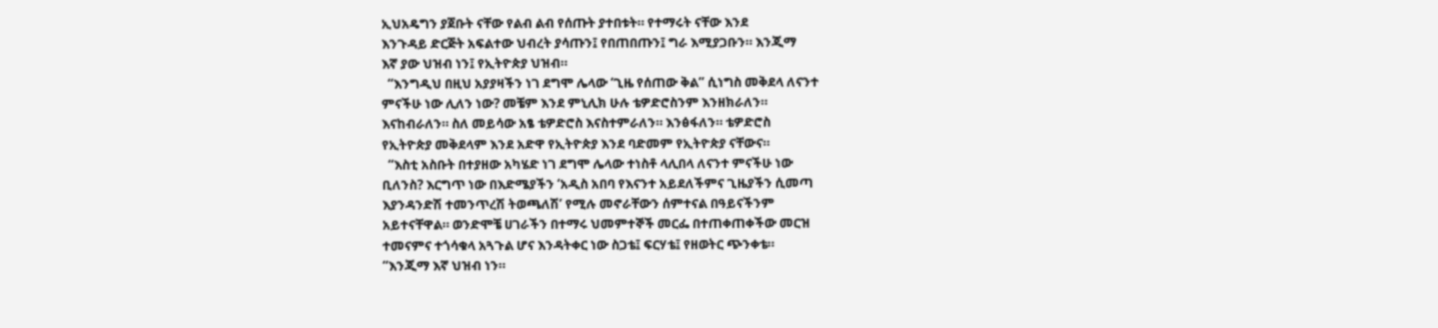ኢህአዴግን ያጀቡት ናቸው የልብ ልብ የሰጡት ያተበቱት። የተማሩት ናቸው እንደ
እንጉዳይ ድርጅት አፍልተው ህብረት ያሳጡን፤ የበጠበጡን፤ ግራ እሚያጋቡን። እንጂማ
እኛ ያው ህዝብ ነን፤ የኢትዮጵያ ህዝብ።
  “እንግዲህ በዚህ አያያዛችን ነገ ደግሞ ሌላው ‘ጊዜ የሰጠው ቅል” ሲነግስ መቅደላ ለናንተ
ምናችሁ ነው ሊለን ነው? መቼም እንደ ምኒሊክ ሁሉ ቴዎድሮስንም እንዘክራለን።
እናከብራለን። ስለ መይሳው አፄ ቴዎድሮስ እናስተምራለን። እንፅፋለን። ቴዎድሮስ
የኢትዮጵያ መቅደላም እንደ አድዋ የኢትዮጵያ እንደ ባድመም የኢትዮጵያ ናቸውና።
  “እስቲ አስቡት በተያዘው አካሄድ ነገ ደግሞ ሌላው ተነስቶ ላሊበላ ለናንተ ምናችሁ ነው
ቢለንስ? እርግጥ ነው በእድሜያችን ‘አዲስ አበባ የእናንተ አይደለችምና ጊዜያችን ሲመጣ
እያንዳንድሽ ተመንጥረሽ ትወጫለሽ’ የሚሉ መኖራቸውን ሰምተናል በዓይናችንም
አይተናቸዋል። ወንድሞቼ ሀገራችን በተማሩ ህመምተኞች መርፌ በተጠቀጠቀችው መርዝ
ተመናምና ተጎሳቁላ አጓጉል ሆና እንዳትቀር ነው ስጋቴ፤ ፍርሃቴ፤ የዘወትር ጭንቀቴ።
“እንጂማ እኛ ህዝብ ነን።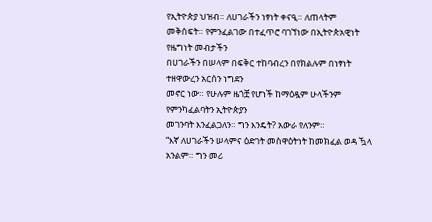የኢትዮጵያ ህዝብ። ለሀገራችን ነፃነት ቀናዒ። ለጠላትም
መቅሰፍት። የምንፈልገው በተፈጥሮ ባገኘነው በኢትዮጵአዊነት የዜግነት መብታችን
በሀገራችን በሠላም በፍቅር ተከባብረን በየክልሉም በነፃነት ተዘዋውረን አርሰን ነግደን
መኖር ነው። የሁሉም ዜጎቿ የሆነች ከማዕዷም ሁላችንም የምንካፈልባትን ኢትዮጵያን
መገንባት እንፈልጋለን። ግን እንዴት? አውራ የለንም።
“እኛ ለሀገራችን ሠላምና ዕድገት መስዋዕትነት ከመክፈል ወዳ ዃላ አንልም። ግን መሪ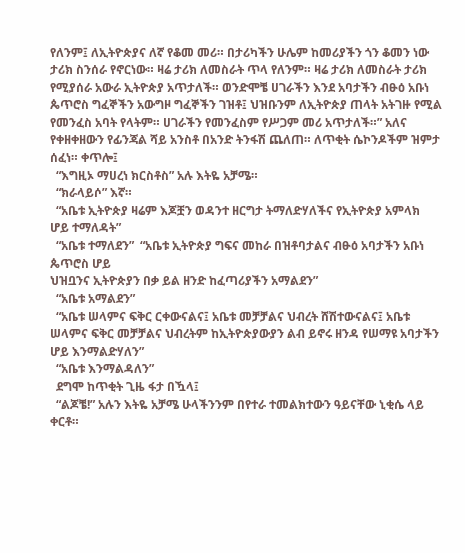የለንም፤ ለኢትዮጵያና ለኛ የቆመ መሪ። በታሪካችን ሁሌም ከመሪያችን ጎን ቆመን ነው
ታሪክ ስንሰራ የኖርነው። ዛሬ ታሪክ ለመስራት ጥላ የለንም። ዛሬ ታሪክ ለመስራት ታሪክ
የሚያሰራ አውራ ኢትዮጵያ አጥታለች። ወንድሞቼ ሀገራችን እንደ አባታችን ብፁዕ አቡነ
ጴጥሮስ ግፈኞችን አውግዞ ግፈኞችን ገዝቶ፤ ህዝቡንም ለኢትዮጵያ ጠላት አትገዙ የሚል
የመንፈስ አባት የላትም። ሀገራችን የመንፈስም የሥጋም መሪ አጥታለች።” አለና
የቀዘቀዘውን የፊንጃል ሻይ አንስቶ በአንድ ትንፋሽ ጨለጠ። ለጥቂት ሴኮንዶችም ዝምታ
ሰፈነ። ቀጥሎ፤
  “እግዚኦ ማሀረነ ክርስቶስ” አሉ እትዬ አቻሜ።
  “ክራላይሶ” እኛ።
  “አቤቱ ኢትዮጵያ ዛሬም እጆቿን ወዳንተ ዘርግታ ትማለድሃለችና የኢትዮጵያ አምላክ
ሆይ ተማለዳት”
  “አቤቱ ተማለደን”  “አቤቱ ኢትዮጵያ ግፍና መከራ በዝቶባታልና ብፁዕ አባታችን አቡነ ጴጥሮስ ሆይ
ህዝቧንና ኢትዮጵያን በቃ ይል ዘንድ ከፈጣሪያችን አማልደን”
  “አቤቱ አማልደን”
  “አቤቱ ሠላምና ፍቅር ርቀውናልና፤ አቤቱ መቻቻልና ህብረት ሸሽተውናልና፤ አቤቱ
ሠላምና ፍቅር መቻቻልና ህብረትም ከኢትዮጵያውያን ልብ ይኖሩ ዘንዳ የሠማዩ አባታችን
ሆይ እንማልድሃለን”
  “አቤቱ እንማልዳለን”
  ደግሞ ከጥቂት ጊዜ ፋታ በዃላ፤
  “ልጆቼ!” አሉን እትዬ አቻሜ ሁላችንንም በየተራ ተመልክተውን ዓይናቸው ኒቂሴ ላይ
ቀርቶ።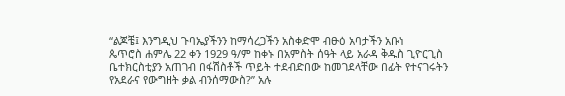“ልጆቼ፤ እንግዲህ ጉባኤያችንን ከማሳረጋችን አስቀድሞ ብፁዕ አባታችን አቡነ
ጴጥሮስ ሐምሌ 22 ቀን 1929 ዓ/ም ከቀኑ በአምስት ሰዓት ላይ አራዳ ቅዱስ ጊዮርጊስ
ቤተክርስቲያን አጠገብ በፋሽስቶች ጥይት ተደብድበው ከመገደላቸው በፊት የተናገሩትን
የአደራና የውግዘት ቃል ብንሰማውስ?” አሉ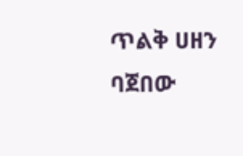ጥልቅ ሀዘን ባጀበው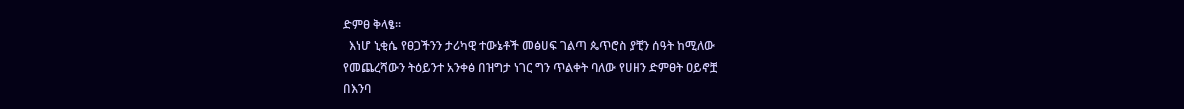ድምፀ ቅላፄ።
  እነሆ ኒቂሴ የፀጋችንን ታሪካዊ ተውኔቶች መፅሀፍ ገልጣ ጴጥሮስ ያቺን ሰዓት ከሚለው
የመጨረሻውን ትዕይንተ አንቀፅ በዝግታ ነገር ግን ጥልቀት ባለው የሀዘን ድምፀት ዐይኖቿ
በእንባ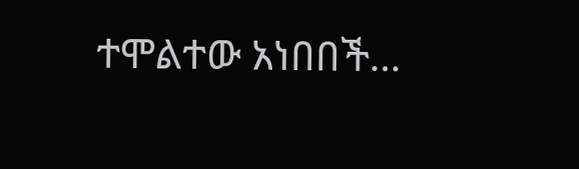ተሞልተው አነበበች…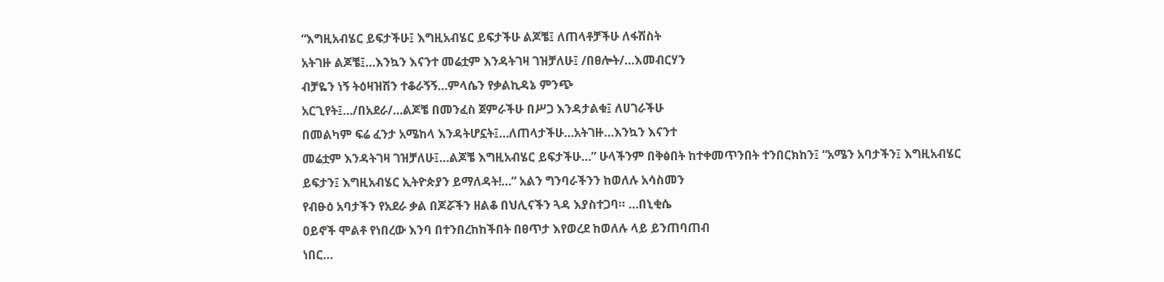“እግዚአብሄር ይፍታችሁ፤ እግዚአብሄር ይፍታችሁ ልጆቼ፤ ለጠላቶቻችሁ ለፋሽስት
አትገዙ ልጆቼ፤…እንኳን እናንተ መሬቷም እንዳትገዛ ገዝቻለሁ፤ /በፀሎት/…እመብርሃን
ብቻዬን ነኝ ትዕዛዝሽን ተቆራኝኝ…ምላሴን የቃልኪዳኔ ምንጭ
አርጊየት፤…/በአደራ/…ልጆቼ በመንፈስ ጀምራችሁ በሥጋ እንዳታልቁ፤ ለሀገራችሁ
በመልካም ፍሬ ፈንታ አሜከላ እንዳትሆኗት፤…ለጠላታችሁ…አትገዙ…እንኳን እናንተ
መሬቷም እንዳትገዛ ገዝቻለሁ፤…ልጆቼ እግዚአብሄር ይፍታችሁ…” ሁላችንም በቅፅበት ከተቀመጥንበት ተንበርክከን፤ “አሜን አባታችን፤ እግዚአብሄር
ይፍታን፤ እግዚአብሄር ኢትዮጵያን ይማለዳት!…” አልን ግንባራችንን ከወለሉ አሳስመን
የብፁዕ አባታችን የአደራ ቃል በጆሯችን ዘልቆ በህሊናችን ጓዳ እያስተጋባ። …በኒቂሴ
ዐይኖች ሞልቶ የነበረው እንባ በተንበረከከችበት በፀጥታ እየወረደ ከወለሉ ላይ ይንጠባጠብ
ነበር…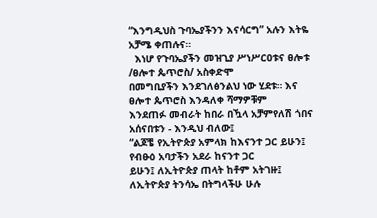“እንግዲህስ ጉባኤያችንን እናሳርግ” አሉን እትዬ አቻሜ ቀጠሉና።
  እነሆ የጉባኤያችን መዝጊያ ሥነሥርዐቱና ፀሎቱ /ፀሎተ ጴጥሮስ/ አስቀድሞ
በመግቢያችን እንደገለፅንልህ ነው ሂደቱ። እና ፀሎተ ጴጥሮስ እንዳለቀ ሻማዎቹም
እንደጠፉ መብራት ከበራ በዃላ አቻምየለሽ ጎበና አሰናበቱን - እንዲህ ብለው፤
“ልጆቼ የኢትዮጵያ አምላክ ከእናንተ ጋር ይሁን፤ የብፁዕ አባታችን አደራ ከናንተ ጋር
ይሁን፤ ለኢትዮጵያ ጠላት ከቶም አትገዙ፤ ለኢትዮጵያ ትንሳኤ በትግላችሁ ሁሉ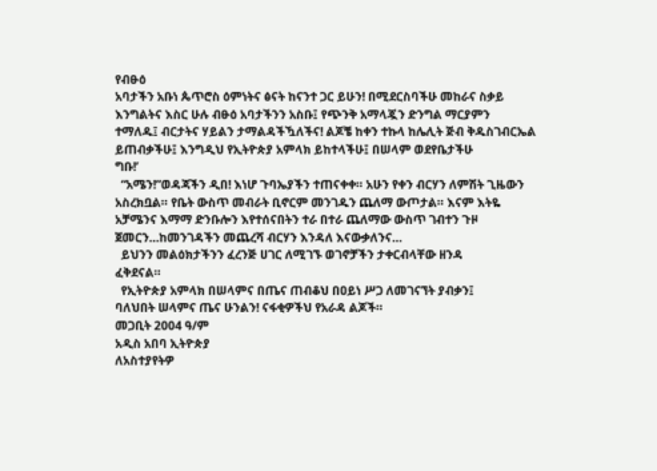የብፁዕ
አባታችን አቡነ ጴጥሮስ ዕምነትና ፅናት ከናንተ ጋር ይሁን! በሚደርስባችሁ መከራና ስቃይ
እንግልትና እስር ሁሉ ብፁዕ አባታችንን አስቡ፤ የጭንቅ አማላጇን ድንግል ማርያምን
ተማለዱ፤ ብርታትና ሃይልን ታማልዳችዃለችና! ልጆቼ ከቀን ተኩላ ከሌሊት ጅብ ቅዱስገብርኤል ይጠብቃችሁ፤ እንግዲህ የኢትዮጵያ አምላክ ይከተላችሁ፤ በሠላም ወደየቤታችሁ
ግቡ!’
  “አሜን!”ወዳጃችን ዲበ! እነሆ ጉባኤያችን ተጠናቀቀ። አሁን የቀን ብርሃን ለምሽት ጊዜውን
አስረክቧል። የቤት ውስጥ መብራት ቢኖርም መንገዱን ጨለማ ውጦታል። እናም እትዬ
አቻሜንና እማማ ድንቡሎን እየተሰናበትን ተራ በተራ ጨለማው ውስጥ ገብተን ጉዞ
ጀመርን…ከመንገዳችን መጨረሻ ብርሃን እንዳለ እናውቃለንና…
  ይህንን መልዕክታችንን ፈረንጅ ሀገር ለሚገኙ ወገኖቻችን ታቀርብላቸው ዘንዳ
ፈቅደናል።
  የኢትዮጵያ አምላክ በሠላምና በጤና ጠብቆህ በዐይነ ሥጋ ለመገናኘት ያብቃን፤
ባለህበት ሠላምና ጤና ሁንልን! ናፋቂዎችህ የአራዳ ልጆች።
መጋቢት 2004 ዓ/ም
አዲስ አበባ ኢትዮጵያ
ለአስተያየትዎ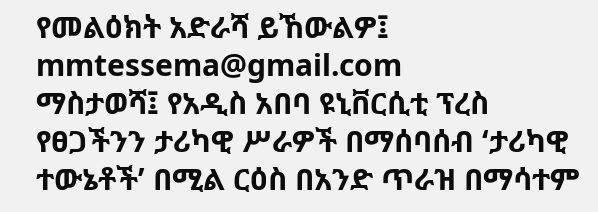የመልዕክት አድራሻ ይኸውልዎ፤ mmtessema@gmail.com
ማስታወሻ፤ የአዲስ አበባ ዩኒቨርሲቲ ፕረስ የፀጋችንን ታሪካዊ ሥራዎች በማሰባሰብ ‘ታሪካዊ
ተውኔቶች’ በሚል ርዕስ በአንድ ጥራዝ በማሳተም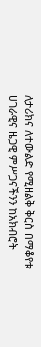ለታሪክና ለተውልድ የሚዘልቅ ቅርስ በማቆየቱ
ሀገራዊና ዜጋዊ ምሥጋናችንን ከአክብሮት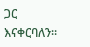ጋር እናቀርባለን።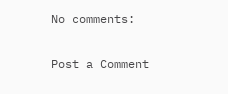No comments:

Post a Comment